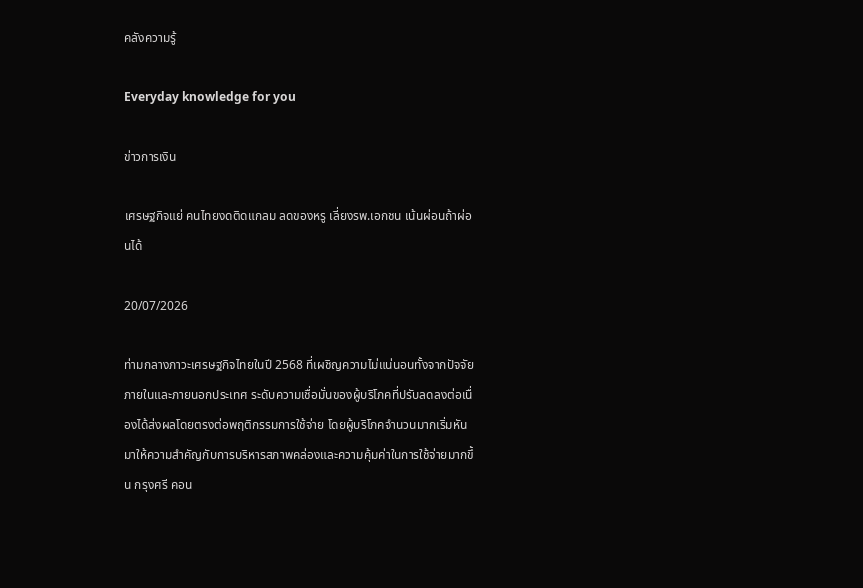คลังความรู้

Everyday knowledge for you

ข่าวการเงิน

เศรษฐกิจแย่ คนไทยงดติดแกลม ลดของหรู เลี่ยงรพ.เอกชน เน้นผ่อนถ้าผ่อนได้

20/07/2026

ท่ามกลางภาวะเศรษฐกิจไทยในปี 2568 ที่เผชิญความไม่แน่นอนทั้งจากปัจจัยภายในและภายนอกประเทศ ระดับความเชื่อมั่นของผู้บริโภคที่ปรับลดลงต่อเนื่องได้ส่งผลโดยตรงต่อพฤติกรรมการใช้จ่าย โดยผู้บริโภคจำนวนมากเริ่มหันมาให้ความสำคัญกับการบริหารสภาพคล่องและความคุ้มค่าในการใช้จ่ายมากขึ้น กรุงศรี คอน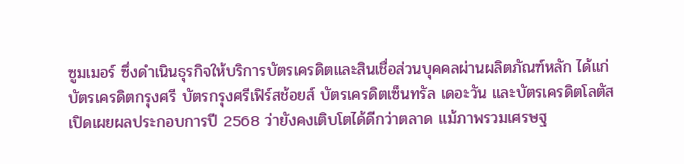ซูมเมอร์ ซึ่งดำเนินธุรกิจให้บริการบัตรเครดิตและสินเชื่อส่วนบุคคลผ่านผลิตภัณฑ์หลัก ได้แก่ บัตรเครดิตกรุงศรี บัตรกรุงศรีเฟิร์สช้อยส์ บัตรเครดิตเซ็นทรัล เดอะวัน และบัตรเครดิตโลตัส เปิดเผยผลประกอบการปี 2568 ว่ายังคงเติบโตได้ดีกว่าตลาด แม้ภาพรวมเศรษฐ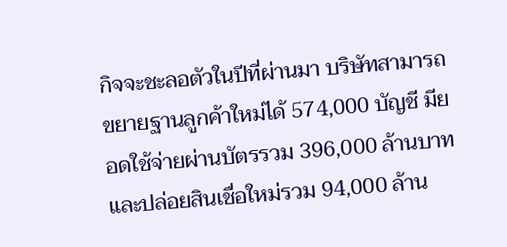กิจจะชะลอตัวในปีที่ผ่านมา บริษัทสามารถขยายฐานลูกค้าใหม่ได้ 574,000 บัญชี มียอดใช้จ่ายผ่านบัตรรวม 396,000 ล้านบาท และปล่อยสินเชื่อใหม่รวม 94,000 ล้าน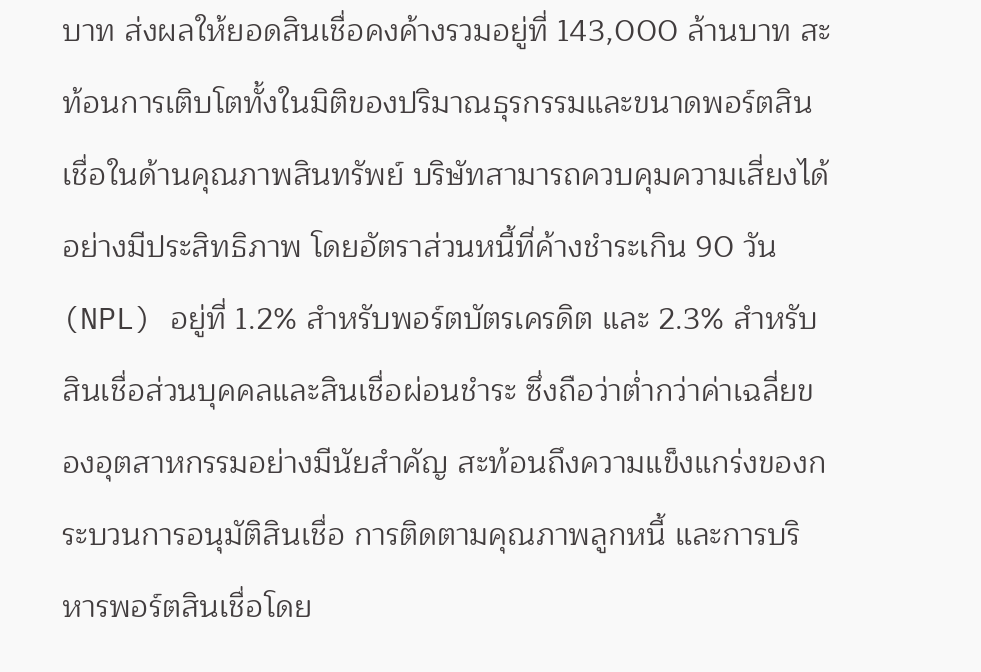บาท ส่งผลให้ยอดสินเชื่อคงค้างรวมอยู่ที่ 143,000 ล้านบาท สะท้อนการเติบโตทั้งในมิติของปริมาณธุรกรรมและขนาดพอร์ตสินเชื่อในด้านคุณภาพสินทรัพย์ บริษัทสามารถควบคุมความเสี่ยงได้อย่างมีประสิทธิภาพ โดยอัตราส่วนหนี้ที่ค้างชำระเกิน 90 วัน (NPL) อยู่ที่ 1.2% สำหรับพอร์ตบัตรเครดิต และ 2.3% สำหรับสินเชื่อส่วนบุคคลและสินเชื่อผ่อนชำระ ซึ่งถือว่าต่ำกว่าค่าเฉลี่ยของอุตสาหกรรมอย่างมีนัยสำคัญ สะท้อนถึงความแข็งแกร่งของกระบวนการอนุมัติสินเชื่อ การติดตามคุณภาพลูกหนี้ และการบริหารพอร์ตสินเชื่อโดย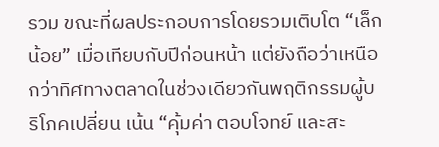รวม ขณะที่ผลประกอบการโดยรวมเติบโต “เล็กน้อย” เมื่อเทียบกับปีก่อนหน้า แต่ยังถือว่าเหนือกว่าทิศทางตลาดในช่วงเดียวกันพฤติกรรมผู้บริโภคเปลี่ยน เน้น “คุ้มค่า ตอบโจทย์ และสะ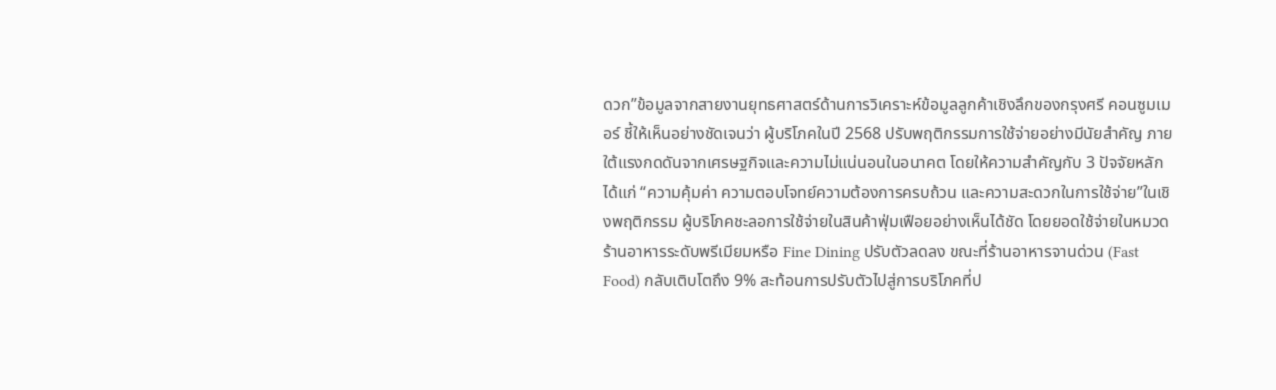ดวก”ข้อมูลจากสายงานยุทธศาสตร์ด้านการวิเคราะห์ข้อมูลลูกค้าเชิงลึกของกรุงศรี คอนซูมเมอร์ ชี้ให้เห็นอย่างชัดเจนว่า ผู้บริโภคในปี 2568 ปรับพฤติกรรมการใช้จ่ายอย่างมีนัยสำคัญ ภายใต้แรงกดดันจากเศรษฐกิจและความไม่แน่นอนในอนาคต โดยให้ความสำคัญกับ 3 ปัจจัยหลัก ได้แก่ “ความคุ้มค่า ความตอบโจทย์ความต้องการครบถ้วน และความสะดวกในการใช้จ่าย”ในเชิงพฤติกรรม ผู้บริโภคชะลอการใช้จ่ายในสินค้าฟุ่มเฟือยอย่างเห็นได้ชัด โดยยอดใช้จ่ายในหมวดร้านอาหารระดับพรีเมียมหรือ Fine Dining ปรับตัวลดลง ขณะที่ร้านอาหารจานด่วน (Fast Food) กลับเติบโตถึง 9% สะท้อนการปรับตัวไปสู่การบริโภคที่ป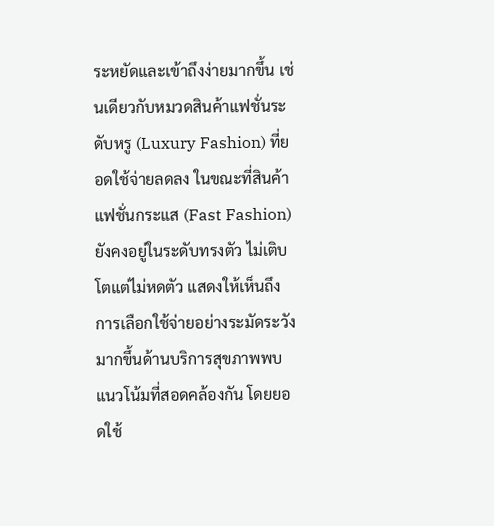ระหยัดและเข้าถึงง่ายมากขึ้น เช่นเดียวกับหมวดสินค้าแฟชั่นระดับหรู (Luxury Fashion) ที่ยอดใช้จ่ายลดลง ในขณะที่สินค้าแฟชั่นกระแส (Fast Fashion) ยังคงอยู่ในระดับทรงตัว ไม่เติบโตแต่ไม่หดตัว แสดงให้เห็นถึงการเลือกใช้จ่ายอย่างระมัดระวังมากขึ้นด้านบริการสุขภาพพบแนวโน้มที่สอดคล้องกัน โดยยอดใช้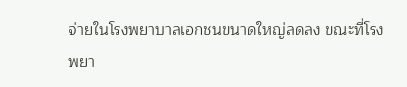จ่ายในโรงพยาบาลเอกชนขนาดใหญ่ลดลง ขณะที่โรงพยา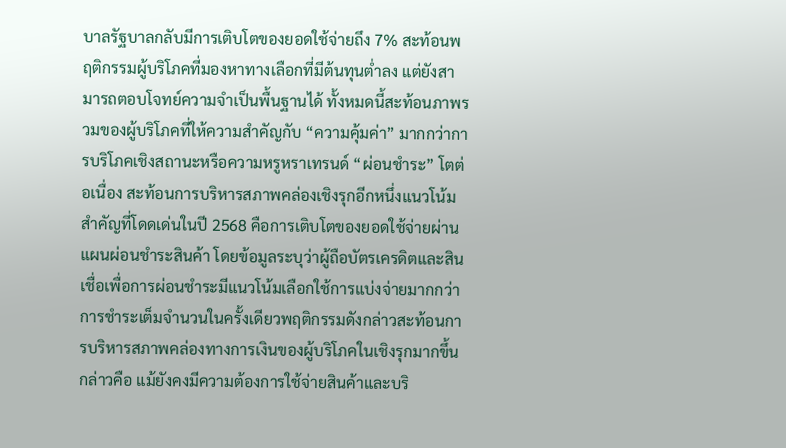บาลรัฐบาลกลับมีการเติบโตของยอดใช้จ่ายถึง 7% สะท้อนพฤติกรรมผู้บริโภคที่มองหาทางเลือกที่มีต้นทุนต่ำลง แต่ยังสามารถตอบโจทย์ความจำเป็นพื้นฐานได้ ทั้งหมดนี้สะท้อนภาพรวมของผู้บริโภคที่ให้ความสำคัญกับ “ความคุ้มค่า” มากกว่าการบริโภคเชิงสถานะหรือความหรูหราเทรนด์ “ผ่อนชำระ” โตต่อเนื่อง สะท้อนการบริหารสภาพคล่องเชิงรุกอีกหนึ่งแนวโน้มสำคัญที่โดดเด่นในปี 2568 คือการเติบโตของยอดใช้จ่ายผ่านแผนผ่อนชำระสินค้า โดยข้อมูลระบุว่าผู้ถือบัตรเครดิตและสินเชื่อเพื่อการผ่อนชำระมีแนวโน้มเลือกใช้การแบ่งจ่ายมากกว่าการชำระเต็มจำนวนในครั้งเดียวพฤติกรรมดังกล่าวสะท้อนการบริหารสภาพคล่องทางการเงินของผู้บริโภคในเชิงรุกมากขึ้น กล่าวคือ แม้ยังคงมีความต้องการใช้จ่ายสินค้าและบริ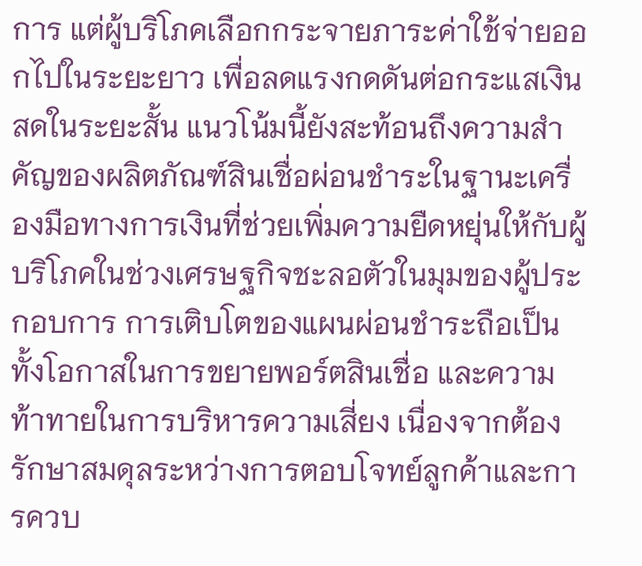การ แต่ผู้บริโภคเลือกกระจายภาระค่าใช้จ่ายออกไปในระยะยาว เพื่อลดแรงกดดันต่อกระแสเงินสดในระยะสั้น แนวโน้มนี้ยังสะท้อนถึงความสำคัญของผลิตภัณฑ์สินเชื่อผ่อนชำระในฐานะเครื่องมือทางการเงินที่ช่วยเพิ่มความยืดหยุ่นให้กับผู้บริโภคในช่วงเศรษฐกิจชะลอตัวในมุมของผู้ประกอบการ การเติบโตของแผนผ่อนชำระถือเป็นทั้งโอกาสในการขยายพอร์ตสินเชื่อ และความท้าทายในการบริหารความเสี่ยง เนื่องจากต้องรักษาสมดุลระหว่างการตอบโจทย์ลูกค้าและการควบ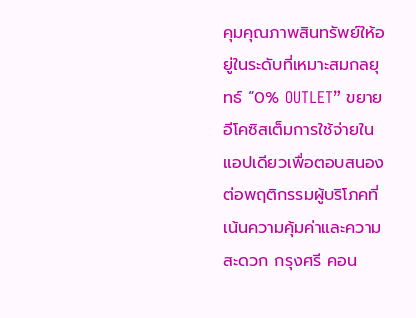คุมคุณภาพสินทรัพย์ให้อยู่ในระดับที่เหมาะสมกลยุทธ์ “0% OUTLET” ขยายอีโคซิสเต็มการใช้จ่ายในแอปเดียวเพื่อตอบสนองต่อพฤติกรรมผู้บริโภคที่เน้นความคุ้มค่าและความสะดวก กรุงศรี คอน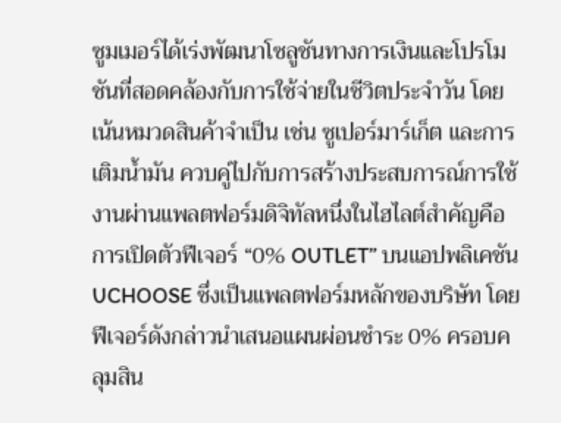ซูมเมอร์ได้เร่งพัฒนาโซลูชันทางการเงินและโปรโมชันที่สอดคล้องกับการใช้จ่ายในชีวิตประจำวัน โดยเน้นหมวดสินค้าจำเป็น เช่น ซูเปอร์มาร์เก็ต และการเติมน้ำมัน ควบคู่ไปกับการสร้างประสบการณ์การใช้งานผ่านแพลตฟอร์มดิจิทัลหนึ่งในไฮไลต์สำคัญคือการเปิดตัวฟีเจอร์ “0% OUTLET” บนแอปพลิเคชัน UCHOOSE ซึ่งเป็นแพลตฟอร์มหลักของบริษัท โดยฟีเจอร์ดังกล่าวนำเสนอแผนผ่อนชำระ 0% ครอบคลุมสิน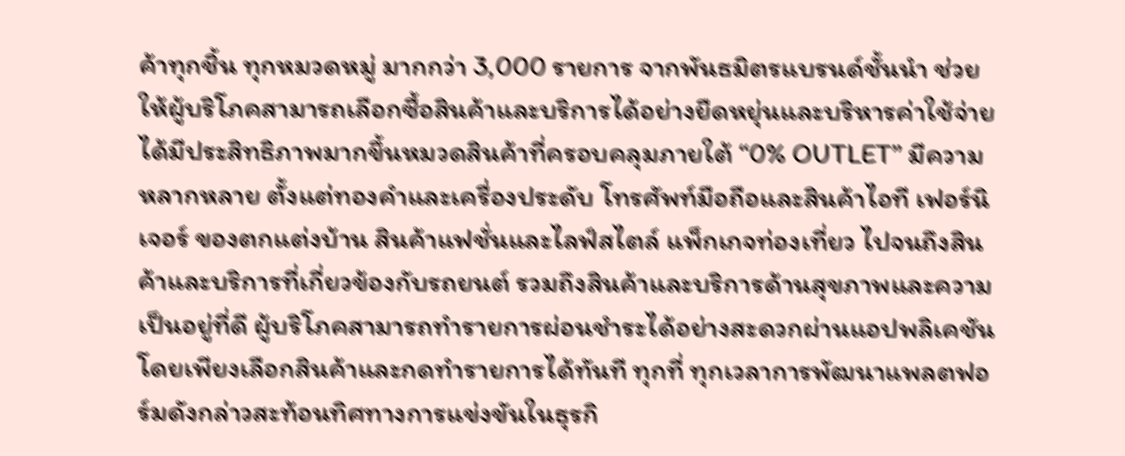ค้าทุกชิ้น ทุกหมวดหมู่ มากกว่า 3,000 รายการ จากพันธมิตรแบรนด์ชั้นนำ ช่วยให้ผู้บริโภคสามารถเลือกซื้อสินค้าและบริการได้อย่างยืดหยุ่นและบริหารค่าใช้จ่ายได้มีประสิทธิภาพมากขึ้นหมวดสินค้าที่ครอบคลุมภายใต้ “0% OUTLET” มีความหลากหลาย ตั้งแต่ทองคำและเครื่องประดับ โทรศัพท์มือถือและสินค้าไอที เฟอร์นิเจอร์ ของตกแต่งบ้าน สินค้าแฟชั่นและไลฟ์สไตล์ แพ็กเกจท่องเที่ยว ไปจนถึงสินค้าและบริการที่เกี่ยวข้องกับรถยนต์ รวมถึงสินค้าและบริการด้านสุขภาพและความเป็นอยู่ที่ดี ผู้บริโภคสามารถทำรายการผ่อนชำระได้อย่างสะดวกผ่านแอปพลิเคชัน โดยเพียงเลือกสินค้าและกดทำรายการได้ทันที ทุกที่ ทุกเวลาการพัฒนาแพลตฟอร์มดังกล่าวสะท้อนทิศทางการแข่งขันในธุรกิ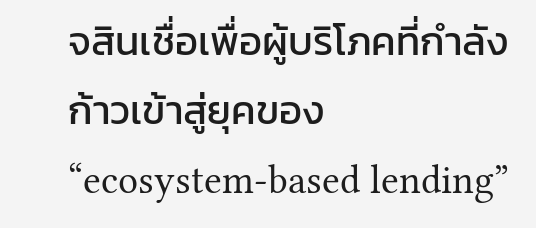จสินเชื่อเพื่อผู้บริโภคที่กำลังก้าวเข้าสู่ยุคของ “ecosystem-based lending”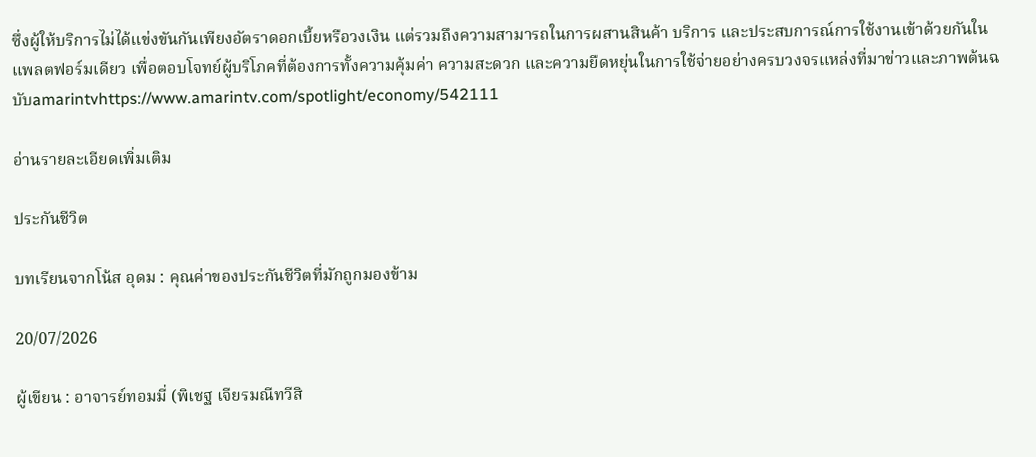ซึ่งผู้ให้บริการไม่ได้แข่งขันกันเพียงอัตราดอกเบี้ยหรือวงเงิน แต่รวมถึงความสามารถในการผสานสินค้า บริการ และประสบการณ์การใช้งานเข้าด้วยกันในแพลตฟอร์มเดียว เพื่อตอบโจทย์ผู้บริโภคที่ต้องการทั้งความคุ้มค่า ความสะดวก และความยืดหยุ่นในการใช้จ่ายอย่างครบวงจรแหล่งที่มาข่าวและภาพต้นฉบับamarintvhttps://www.amarintv.com/spotlight/economy/542111

อ่านรายละเอียดเพิ่มเติม

ประกันชีวิต

บทเรียนจากโน้ส อุดม : คุณค่าของประกันชีวิตที่มักถูกมองข้าม

20/07/2026

ผู้เขียน : อาจารย์ทอมมี่ (พิเชฐ เจียรมณีทวีสิ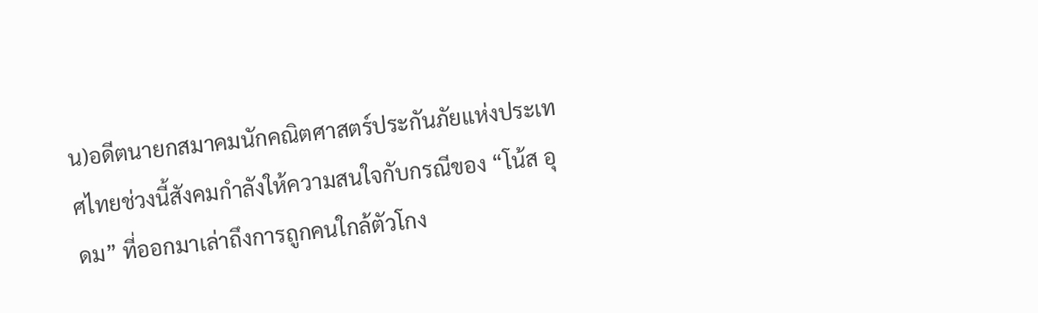น)อดีตนายกสมาคมนักคณิตศาสตร์ประกันภัยแห่งประเทศไทยช่วงนี้สังคมกำลังให้ความสนใจกับกรณีของ “โน้ส อุดม” ที่ออกมาเล่าถึงการถูกคนใกล้ตัวโกง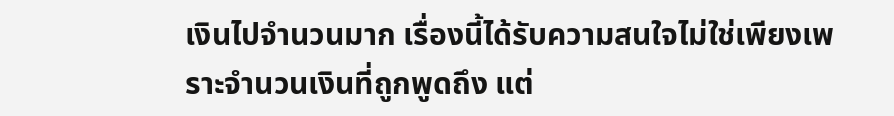เงินไปจำนวนมาก เรื่องนี้ได้รับความสนใจไม่ใช่เพียงเพราะจำนวนเงินที่ถูกพูดถึง แต่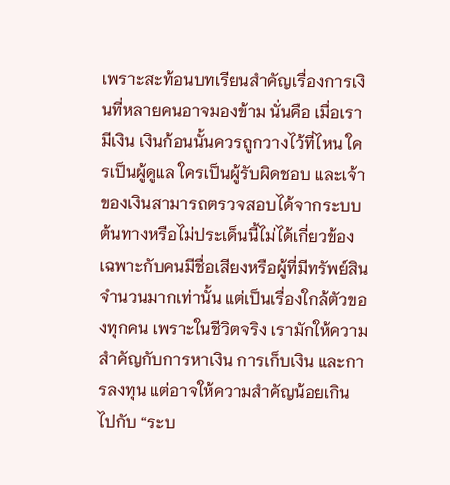เพราะสะท้อนบทเรียนสำคัญเรื่องการเงินที่หลายคนอาจมองข้าม นั่นคือ เมื่อเรามีเงิน เงินก้อนนั้นควรถูกวางไว้ที่ไหน ใครเป็นผู้ดูแล ใครเป็นผู้รับผิดชอบ และเจ้าของเงินสามารถตรวจสอบได้จากระบบต้นทางหรือไม่ประเด็นนี้ไม่ได้เกี่ยวข้องเฉพาะกับคนมีชื่อเสียงหรือผู้ที่มีทรัพย์สินจำนวนมากเท่านั้น แต่เป็นเรื่องใกล้ตัวของทุกคน เพราะในชีวิตจริง เรามักให้ความสำคัญกับการหาเงิน การเก็บเงิน และการลงทุน แต่อาจให้ความสำคัญน้อยเกินไปกับ “ระบ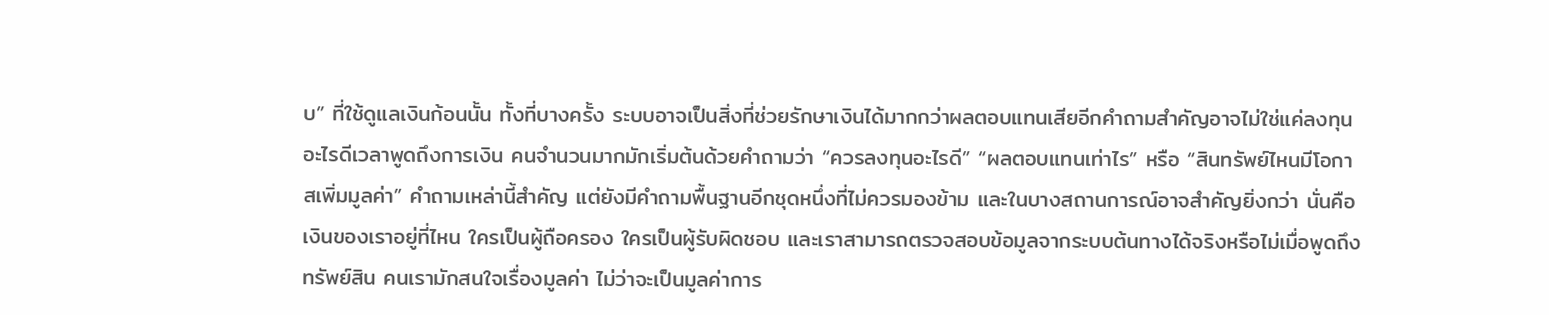บ” ที่ใช้ดูแลเงินก้อนนั้น ทั้งที่บางครั้ง ระบบอาจเป็นสิ่งที่ช่วยรักษาเงินได้มากกว่าผลตอบแทนเสียอีกคำถามสำคัญอาจไม่ใช่แค่ลงทุนอะไรดีเวลาพูดถึงการเงิน คนจำนวนมากมักเริ่มต้นด้วยคำถามว่า “ควรลงทุนอะไรดี” “ผลตอบแทนเท่าไร” หรือ “สินทรัพย์ไหนมีโอกาสเพิ่มมูลค่า” คำถามเหล่านี้สำคัญ แต่ยังมีคำถามพื้นฐานอีกชุดหนึ่งที่ไม่ควรมองข้าม และในบางสถานการณ์อาจสำคัญยิ่งกว่า นั่นคือ เงินของเราอยู่ที่ไหน ใครเป็นผู้ถือครอง ใครเป็นผู้รับผิดชอบ และเราสามารถตรวจสอบข้อมูลจากระบบต้นทางได้จริงหรือไม่เมื่อพูดถึงทรัพย์สิน คนเรามักสนใจเรื่องมูลค่า ไม่ว่าจะเป็นมูลค่าการ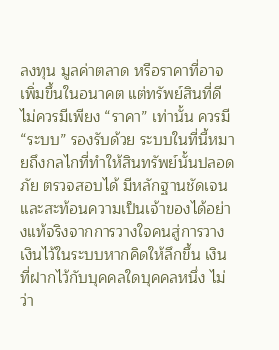ลงทุน มูลค่าตลาด หรือราคาที่อาจเพิ่มขึ้นในอนาคต แต่ทรัพย์สินที่ดีไม่ควรมีเพียง “ราคา” เท่านั้น ควรมี “ระบบ” รองรับด้วย ระบบในที่นี้หมายถึงกลไกที่ทำให้สินทรัพย์นั้นปลอดภัย ตรวจสอบได้ มีหลักฐานชัดเจน และสะท้อนความเป็นเจ้าของได้อย่างแท้จริงจากการวางใจคนสู่การวางเงินไว้ในระบบหากคิดให้ลึกขึ้น เงินที่ฝากไว้กับบุคคลใดบุคคลหนึ่ง ไม่ว่า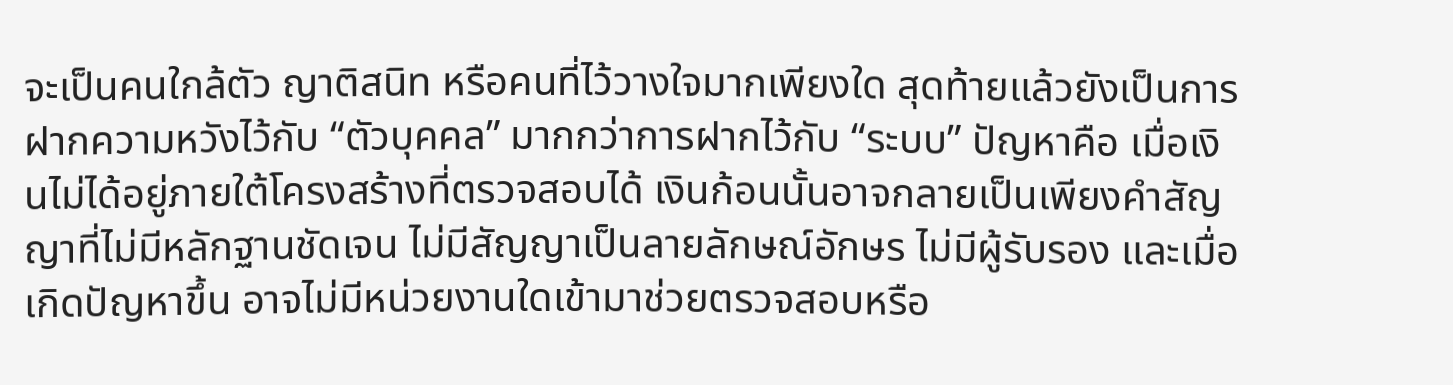จะเป็นคนใกล้ตัว ญาติสนิท หรือคนที่ไว้วางใจมากเพียงใด สุดท้ายแล้วยังเป็นการฝากความหวังไว้กับ “ตัวบุคคล” มากกว่าการฝากไว้กับ “ระบบ” ปัญหาคือ เมื่อเงินไม่ได้อยู่ภายใต้โครงสร้างที่ตรวจสอบได้ เงินก้อนนั้นอาจกลายเป็นเพียงคำสัญญาที่ไม่มีหลักฐานชัดเจน ไม่มีสัญญาเป็นลายลักษณ์อักษร ไม่มีผู้รับรอง และเมื่อเกิดปัญหาขึ้น อาจไม่มีหน่วยงานใดเข้ามาช่วยตรวจสอบหรือ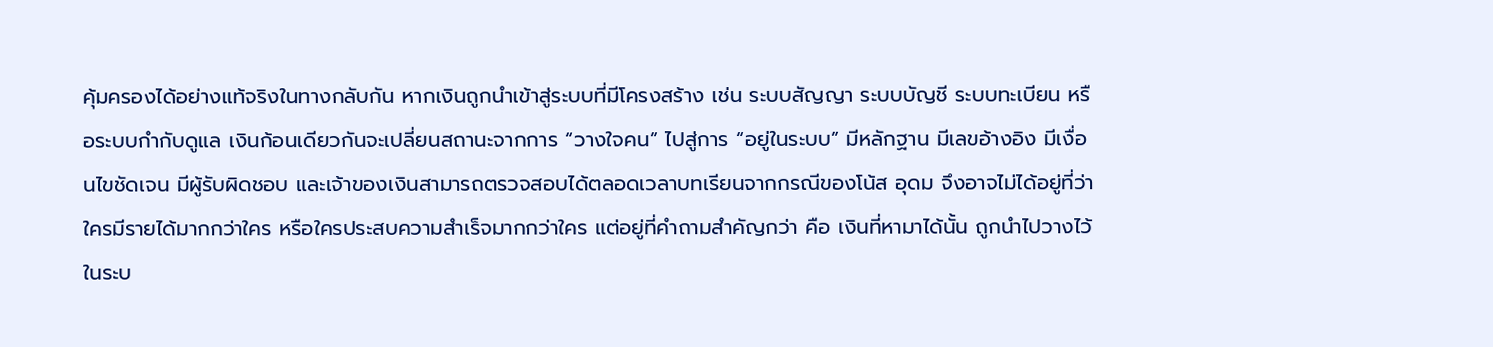คุ้มครองได้อย่างแท้จริงในทางกลับกัน หากเงินถูกนำเข้าสู่ระบบที่มีโครงสร้าง เช่น ระบบสัญญา ระบบบัญชี ระบบทะเบียน หรือระบบกำกับดูแล เงินก้อนเดียวกันจะเปลี่ยนสถานะจากการ “วางใจคน” ไปสู่การ “อยู่ในระบบ” มีหลักฐาน มีเลขอ้างอิง มีเงื่อนไขชัดเจน มีผู้รับผิดชอบ และเจ้าของเงินสามารถตรวจสอบได้ตลอดเวลาบทเรียนจากกรณีของโน้ส อุดม จึงอาจไม่ได้อยู่ที่ว่าใครมีรายได้มากกว่าใคร หรือใครประสบความสำเร็จมากกว่าใคร แต่อยู่ที่คำถามสำคัญกว่า คือ เงินที่หามาได้นั้น ถูกนำไปวางไว้ในระบ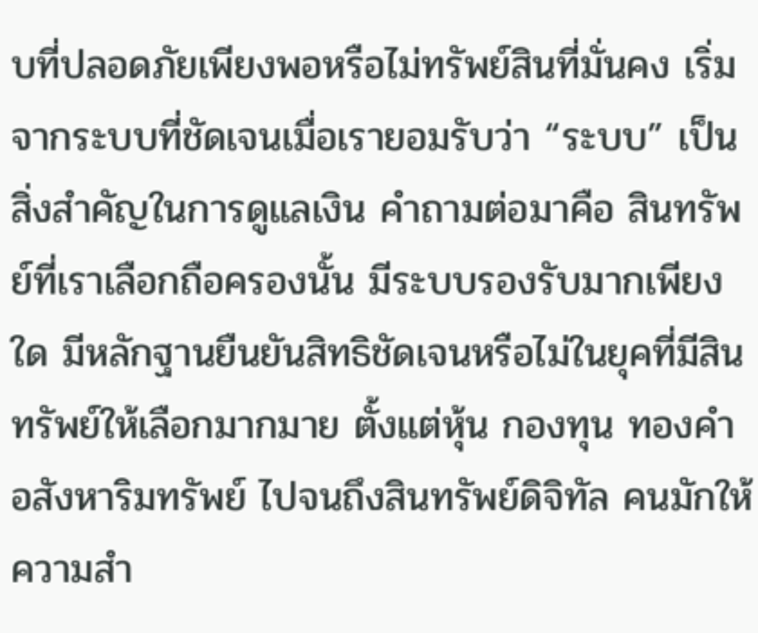บที่ปลอดภัยเพียงพอหรือไม่ทรัพย์สินที่มั่นคง เริ่มจากระบบที่ชัดเจนเมื่อเรายอมรับว่า “ระบบ” เป็นสิ่งสำคัญในการดูแลเงิน คำถามต่อมาคือ สินทรัพย์ที่เราเลือกถือครองนั้น มีระบบรองรับมากเพียงใด มีหลักฐานยืนยันสิทธิชัดเจนหรือไม่ในยุคที่มีสินทรัพย์ให้เลือกมากมาย ตั้งแต่หุ้น กองทุน ทองคำ อสังหาริมทรัพย์ ไปจนถึงสินทรัพย์ดิจิทัล คนมักให้ความสำ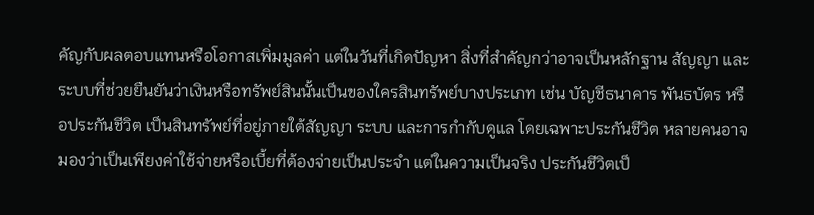คัญกับผลตอบแทนหรือโอกาสเพิ่มมูลค่า แต่ในวันที่เกิดปัญหา สิ่งที่สำคัญกว่าอาจเป็นหลักฐาน สัญญา และระบบที่ช่วยยืนยันว่าเงินหรือทรัพย์สินนั้นเป็นของใครสินทรัพย์บางประเภท เช่น บัญชีธนาคาร พันธบัตร หรือประกันชีวิต เป็นสินทรัพย์ที่อยู่ภายใต้สัญญา ระบบ และการกำกับดูแล โดยเฉพาะประกันชีวิต หลายคนอาจมองว่าเป็นเพียงค่าใช้จ่ายหรือเบี้ยที่ต้องจ่ายเป็นประจำ แต่ในความเป็นจริง ประกันชีวิตเป็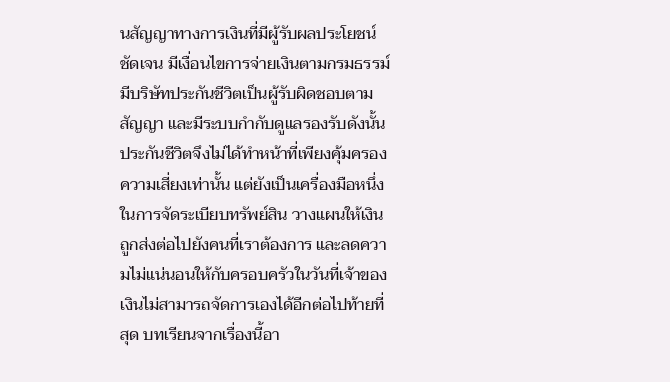นสัญญาทางการเงินที่มีผู้รับผลประโยชน์ชัดเจน มีเงื่อนไขการจ่ายเงินตามกรมธรรม์ มีบริษัทประกันชีวิตเป็นผู้รับผิดชอบตามสัญญา และมีระบบกำกับดูแลรองรับดังนั้น ประกันชีวิตจึงไม่ได้ทำหน้าที่เพียงคุ้มครองความเสี่ยงเท่านั้น แต่ยังเป็นเครื่องมือหนึ่งในการจัดระเบียบทรัพย์สิน วางแผนให้เงินถูกส่งต่อไปยังคนที่เราต้องการ และลดความไม่แน่นอนให้กับครอบครัวในวันที่เจ้าของเงินไม่สามารถจัดการเองได้อีกต่อไปท้ายที่สุด บทเรียนจากเรื่องนี้อา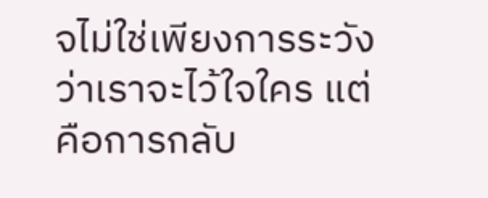จไม่ใช่เพียงการระวังว่าเราจะไว้ใจใคร แต่คือการกลับ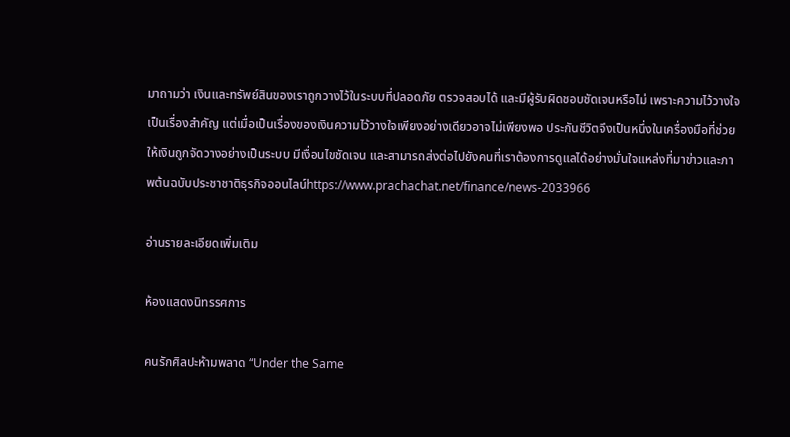มาถามว่า เงินและทรัพย์สินของเราถูกวางไว้ในระบบที่ปลอดภัย ตรวจสอบได้ และมีผู้รับผิดชอบชัดเจนหรือไม่ เพราะความไว้วางใจเป็นเรื่องสำคัญ แต่เมื่อเป็นเรื่องของเงินความไว้วางใจเพียงอย่างเดียวอาจไม่เพียงพอ ประกันชีวิตจึงเป็นหนึ่งในเครื่องมือที่ช่วยให้เงินถูกจัดวางอย่างเป็นระบบ มีเงื่อนไขชัดเจน และสามารถส่งต่อไปยังคนที่เราต้องการดูแลได้อย่างมั่นใจแหล่งที่มาข่าวและภาพต้นฉบับประชาชาติธุรกิจออนไลน์https://www.prachachat.net/finance/news-2033966

อ่านรายละเอียดเพิ่มเติม

ห้องแสดงนิทรรศการ

คนรักศิลปะห้ามพลาด “Under the Same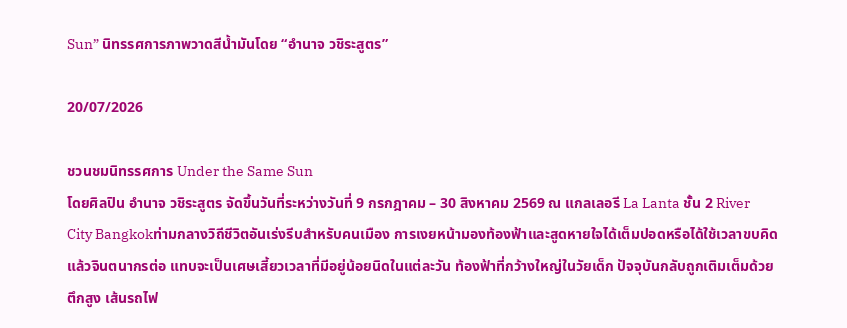Sun” นิทรรศการภาพวาดสีน้ำมันโดย “อำนาจ วชิระสูตร”

20/07/2026

ชวนชมนิทรรศการ Under the Same Sun
โดยศิลปิน อำนาจ วชิระสูตร จัดขึ้นวันที่ระหว่างวันที่ 9 กรกฎาคม – 30 สิงหาคม 2569 ณ แกลเลอรี La Lanta ชั้น 2 River City Bangkokท่ามกลางวิถีชีวิตอันเร่งรีบสำหรับคนเมือง การเงยหน้ามองท้องฟ้าและสูดหายใจได้เต็มปอดหรือได้ใช้เวลาขบคิดแล้วจินตนากรต่อ แทบจะเป็นเศษเสี้ยวเวลาที่มีอยู่น้อยนิดในแต่ละวัน ท้องฟ้าที่กว้างใหญ่ในวัยเด็ก ปัจจุบันกลับถูกเติมเต็มด้วยตึกสูง เส้นรถไฟ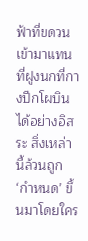ฟ้าที่ขดวนเข้ามาแทนที่ฝูงนกที่กางปีกโผบินได้อย่างอิสระ สิ่งเหล่านี้ล้วนถูก ‘กำหนด’ ขึ้นมาโดยใคร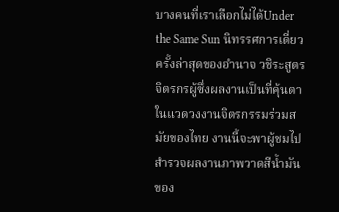บางคนที่เราเลือกไม่ได้Under the Same Sun นิทรรศการเดี่ยวครั้งล่าสุดของอำนาจ วชิระสูตร จิตรกรผู้ซึ่งผลงานเป็นที่คุ้นตาในแวดวงงานจิตรกรรมร่วมสมัยของไทย งานนี้จะพาผู้ชมไปสำรวจผลงานภาพวาดสีน้ำมันของ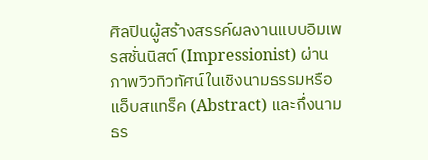ศิลปินผู้สร้างสรรค์ผลงานแบบอิมเพรสชั่นนิสต์ (Impressionist) ผ่านภาพวิวทิวทัศน์ในเชิงนามธรรมหรือแอ็บสแทร็ค (Abstract) และกึ่งนามธร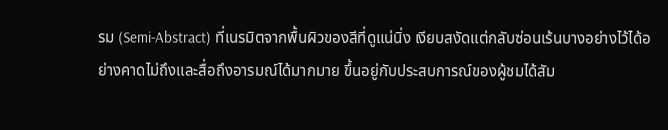รม (Semi-Abstract) ที่เนรมิตจากพื้นผิวของสีที่ดูแน่นิ่ง เงียบสงัดแต่กลับซ่อนเร้นบางอย่างไว้ได้อย่างคาดไม่ถึงและสื่อถึงอารมณ์ได้มากมาย ขึ้นอยู่กับประสบการณ์ของผู้ชมได้สัม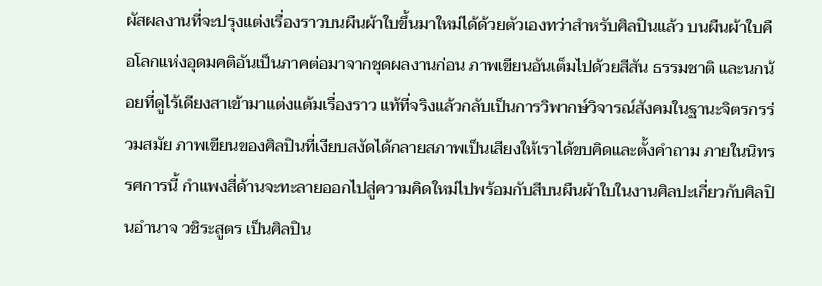ผัสผลงานที่จะปรุงแต่งเรื่องราวบนผืนผ้าใบขึ้นมาใหม่ได้ด้วยตัวเองทว่าสำหรับศิลปินแล้ว บนผืนผ้าใบคือโลกแห่งอุดมคติอันเป็นภาคต่อมาจากชุดผลงานก่อน ภาพเขียนอันเต็มไปด้วยสีสัน ธรรมชาติ และนกน้อยที่ดูไร้เดียงสาเข้ามาแต่งแต้มเรื่องราว แท้ที่จริงแล้วกลับเป็นการวิพากษ์วิจารณ์สังคมในฐานะจิตรกรร่วมสมัย ภาพเขียนของศิลปินที่เงียบสงัดได้กลายสภาพเป็นเสียงให้เราได้ขบคิดและตั้งคำถาม ภายในนิทรรศการนี้ กำแพงสี่ด้านจะทะลายออกไปสู่ความคิดใหม่ไปพร้อมกับสีบนผืนผ้าใบในงานศิลปะเกี่ยวกับศิลปินอำนาจ วชิระสูตร เป็นศิลปิน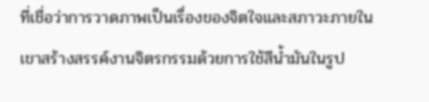ที่เชื่อว่าการวาดภาพเป็นเรื่องของจิตใจและสภาวะภายใน เขาสร้างสรรค์งานจิตรกรรมด้วยการใช้สีน้ำมันในรูป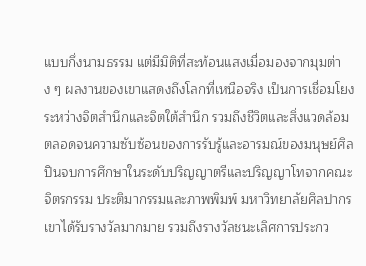แบบกึ่งนามธรรม แต่มีมิติที่สะท้อนแสงเมื่อมองจากมุมต่าง ๆ ผลงานของเขาแสดงถึงโลกที่เหนือจริง เป็นการเชื่อมโยงระหว่างจิตสำนึกและจิตใต้สำนึก รวมถึงชีวิตและสิ่งแวดล้อม ตลอดจนความซับซ้อนของการรับรู้และอารมณ์ของมนุษย์ศิลปินจบการศึกษาในระดับปริญญาตรีและปริญญาโทจากคณะจิตรกรรม ประติมากรรมและภาพพิมพ์ มหาวิทยาลัยศิลปากร เขาได้รับรางวัลมากมาย รวมถึงรางวัลชนะเลิศการประกว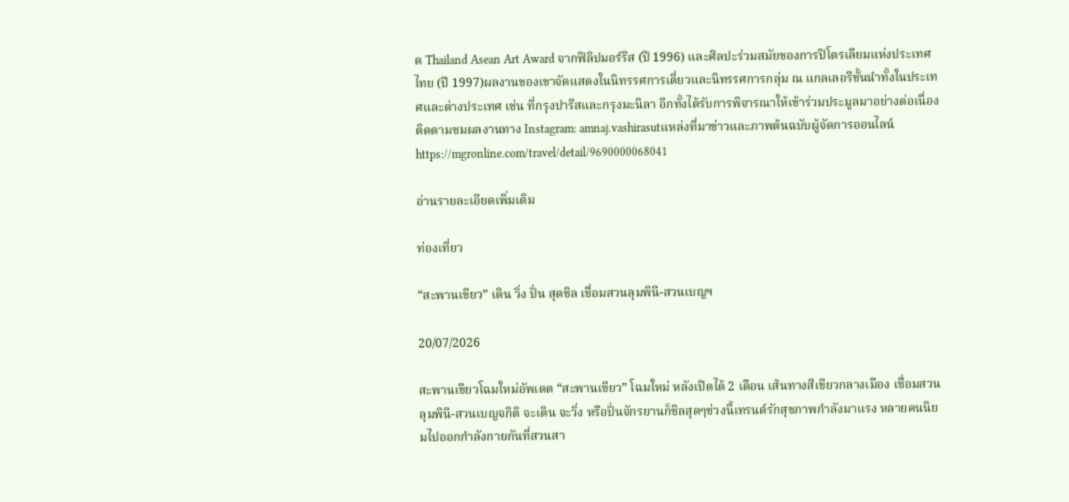ด Thailand Asean Art Award จากฟิลิปมอร์ริส (ปี 1996) และศิลปะร่วมสมัยของการปิโตรเลียมแห่งประเทศไทย (ปี 1997)ผลงานของเขาจัดแสดงในนิทรรศการเดี่ยวและนิทรรศการกลุ่ม ณ แกลเลอรีชั้นนำทั้งในประเทศและต่างประเทศ เช่น ที่กรุงปารีสและกรุงมะนิลา อีกทั้งได้รับการพิจารณาให้เข้าร่วมประมูลมาอย่างต่อเนื่อง ติดตามชมผลงานทาง Instagram: amnaj.vashirasutแหล่งที่มาข่าวและภาพต้นฉบับผู้จัดการออนไลน์https://mgronline.com/travel/detail/9690000068041

อ่านรายละเอียดเพิ่มเติม

ท่องเที่ยว

“สะพานเขียว” เดิน วิ่ง ปั่น สุดชิล เชื่อมสวนลุมพินี-สวนเบญฯ

20/07/2026

สะพานเขียวโฉมใหม่อัพเดต “สะพานเขียว” โฉมใหม่ หลังเปิดได้ 2 เดือน เส้นทางสีเขียวกลางเมือง เชื่อมสวนลุมพินี-สวนเบญจกิติ จะเดิน จะวิ่ง หรือปั่นจักรยานก็ชิลสุดๆช่วงนี้เทรนด์รักสุขภาพกำลังมาแรง หลายคนนิยมไปออกกำลังกายกันที่สวนสา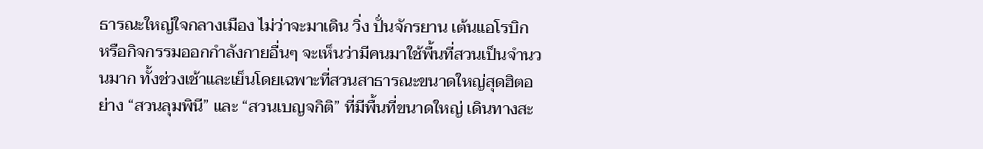ธารณะใหญ่ใจกลางเมือง ไม่ว่าจะมาเดิน วิ่ง ปั่นจักรยาน เต้นแอโรบิก หรือกิจกรรมออกกำลังกายอื่นๆ จะเห็นว่ามีคนมาใช้พื้นที่สวนเป็นจำนวนมาก ทั้งช่วงเช้าและเย็นโดยเฉพาะที่สวนสาธารณะขนาดใหญ่สุดฮิตอย่าง “สวนลุมพินี” และ “สวนเบญจกิติ” ที่มีพื้นที่ขนาดใหญ่ เดินทางสะ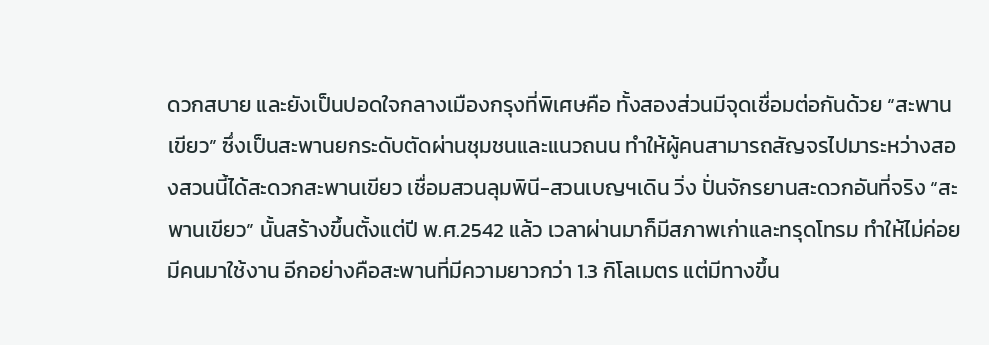ดวกสบาย และยังเป็นปอดใจกลางเมืองกรุงที่พิเศษคือ ทั้งสองส่วนมีจุดเชื่อมต่อกันด้วย “สะพานเขียว” ซึ่งเป็นสะพานยกระดับตัดผ่านชุมชนและแนวถนน ทำให้ผู้คนสามารถสัญจรไปมาระหว่างสองสวนนี้ได้สะดวกสะพานเขียว เชื่อมสวนลุมพินี-สวนเบญฯเดิน วิ่ง ปั่นจักรยานสะดวกอันที่จริง “สะพานเขียว” นั้นสร้างขึ้นตั้งแต่ปี พ.ศ.2542 แล้ว เวลาผ่านมาก็มีสภาพเก่าและทรุดโทรม ทำให้ไม่ค่อยมีคนมาใช้งาน อีกอย่างคือสะพานที่มีความยาวกว่า 1.3 กิโลเมตร แต่มีทางขึ้น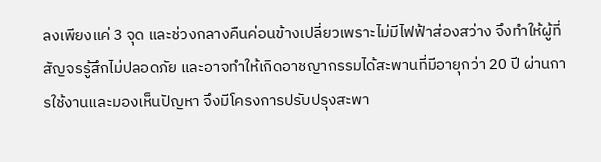ลงเพียงแค่ 3 จุด และช่วงกลางคืนค่อนข้างเปลี่ยวเพราะไม่มีไฟฟ้าส่องสว่าง จึงทำให้ผู้ที่สัญจรรู้สึกไม่ปลอดภัย และอาจทำให้เกิดอาชญากรรมได้สะพานที่มีอายุกว่า 20 ปี ผ่านการใช้งานและมองเห็นปัญหา จึงมีโครงการปรับปรุงสะพา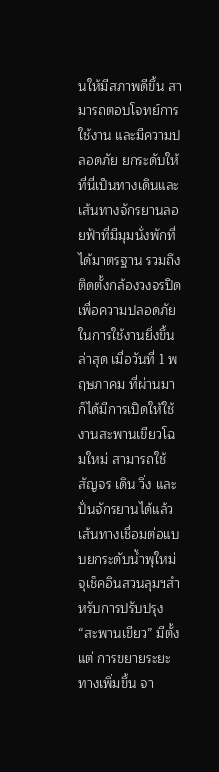นให้มีสภาพดีขึ้น สามารถตอบโจทย์การใช้งาน และมีความปลอดภัย ยกระดับให้ที่นี่เป็นทางเดินและเส้นทางจักรยานลอยฟ้าที่มีมุมนั่งพักที่ได้มาตรฐาน รวมถึงติดตั้งกล้องวงจรปิดเพื่อความปลอดภัยในการใช้งานยิ่งขึ้นล่าสุด เมื่อวันที่ 1 พฤษภาคม ที่ผ่านมา ก็ได้มีการเปิดให้ใช้งานสะพานเขียวโฉมใหม่ สามารถใช้สัญจร เดิน วิ่ง และปั่นจักรยานได้แล้วเส้นทางเชื่อมต่อแบบยกระดับน้ำพุใหม่ จุเช็คอินสวนลุมฯสำหรับการปรับปรุง “สะพานเขียว” มีตั้งแต่ การขยายระยะทางเพิ่มขึ้น จา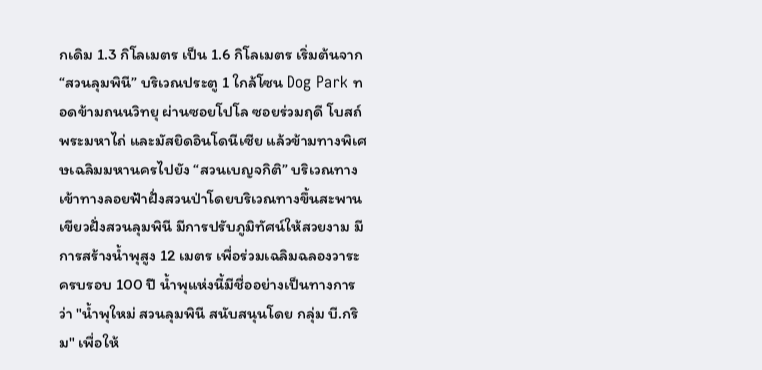กเดิม 1.3 กิโลเมตร เป็น 1.6 กิโลเมตร เริ่มต้นจาก “สวนลุมพินี” บริเวณประตู 1 ใกล้โซน Dog Park ทอดข้ามถนนวิทยุ ผ่านซอยโปโล ซอยร่วมฤดี โบสถ์พระมหาไถ่ และมัสยิดอินโดนีเซีย แล้วข้ามทางพิเศษเฉลิมมหานครไปยัง “สวนเบญจกิติ” บริเวณทางเข้าทางลอยฟ้าฝั่งสวนป่าโดยบริเวณทางขึ้นสะพานเขียวฝั่งสวนลุมพินี มีการปรับภูมิทัศน์ให้สวยงาม มีการสร้างน้ำพุสูง 12 เมตร เพื่อร่วมเฉลิมฉลองวาระครบรอบ 100 ปี น้ำพุแห่งนี้มีชื่ออย่างเป็นทางการว่า "น้ำพุใหม่ สวนลุมพินี สนับสนุนโดย กลุ่ม บี.กริม" เพื่อให้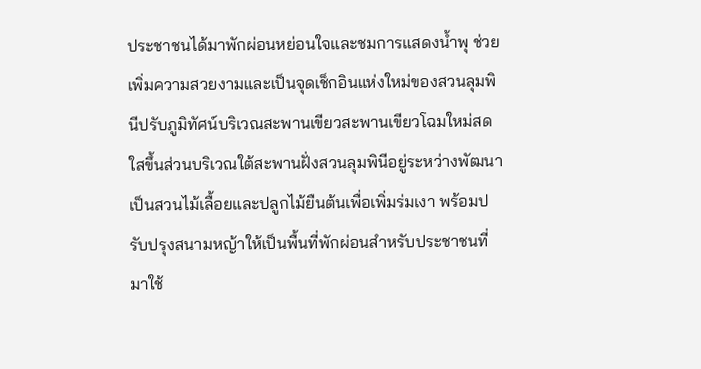ประชาชนได้มาพักผ่อนหย่อนใจและชมการแสดงน้ำพุ ช่วยเพิ่มความสวยงามและเป็นจุดเช็กอินแห่งใหม่ของสวนลุมพินีปรับภูมิทัศน์บริเวณสะพานเขียวสะพานเขียวโฉมใหม่สดใสขึ้นส่วนบริเวณใต้สะพานฝั่งสวนลุมพินีอยู่ระหว่างพัฒนาเป็นสวนไม้เลื้อยและปลูกไม้ยืนต้นเพื่อเพิ่มร่มเงา พร้อมปรับปรุงสนามหญ้าให้เป็นพื้นที่พักผ่อนสำหรับประชาชนที่มาใช้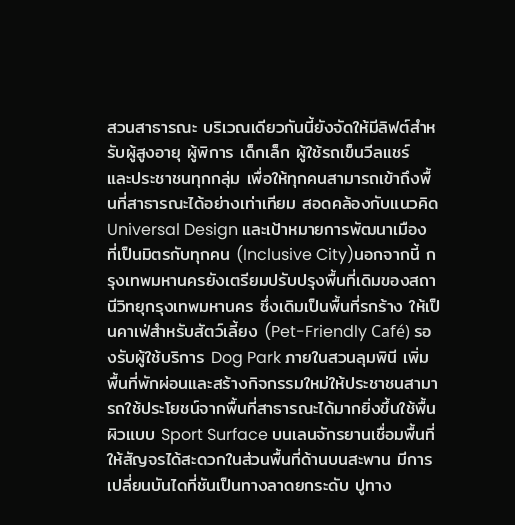สวนสาธารณะ บริเวณเดียวกันนี้ยังจัดให้มีลิฟต์สำหรับผู้สูงอายุ ผู้พิการ เด็กเล็ก ผู้ใช้รถเข็นวีลแชร์ และประชาชนทุกกลุ่ม เพื่อให้ทุกคนสามารถเข้าถึงพื้นที่สาธารณะได้อย่างเท่าเทียม สอดคล้องกับแนวคิด Universal Design และเป้าหมายการพัฒนาเมืองที่เป็นมิตรกับทุกคน (Inclusive City)นอกจากนี้ กรุงเทพมหานครยังเตรียมปรับปรุงพื้นที่เดิมของสถานีวิทยุกรุงเทพมหานคร ซึ่งเดิมเป็นพื้นที่รกร้าง ให้เป็นคาเฟ่สำหรับสัตว์เลี้ยง (Pet-Friendly Café) รองรับผู้ใช้บริการ Dog Park ภายในสวนลุมพินี เพิ่มพื้นที่พักผ่อนและสร้างกิจกรรมใหม่ให้ประชาชนสามารถใช้ประโยชน์จากพื้นที่สาธารณะได้มากยิ่งขึ้นใช้พื้นผิวแบบ Sport Surface บนเลนจักรยานเชื่อมพื้นที่ให้สัญจรได้สะดวกในส่วนพื้นที่ด้านบนสะพาน มีการเปลี่ยนบันไดที่ชันเป็นทางลาดยกระดับ ปูทาง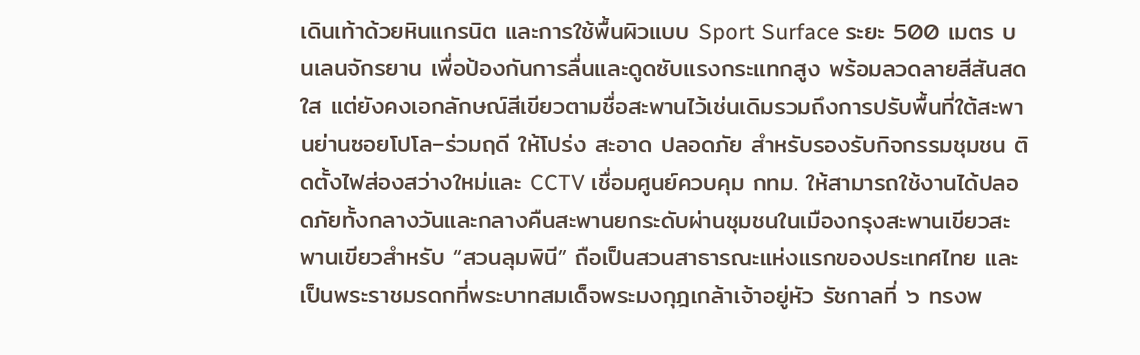เดินเท้าด้วยหินแกรนิต และการใช้พื้นผิวแบบ Sport Surface ระยะ 500 เมตร บนเลนจักรยาน เพื่อป้องกันการลื่นและดูดซับแรงกระแทกสูง พร้อมลวดลายสีสันสดใส แต่ยังคงเอกลักษณ์สีเขียวตามชื่อสะพานไว้เช่นเดิมรวมถึงการปรับพื้นที่ใต้สะพานย่านซอยโปโล–ร่วมฤดี ให้โปร่ง สะอาด ปลอดภัย สำหรับรองรับกิจกรรมชุมชน ติดตั้งไฟส่องสว่างใหม่และ CCTV เชื่อมศูนย์ควบคุม กทม. ให้สามารถใช้งานได้ปลอดภัยทั้งกลางวันและกลางคืนสะพานยกระดับผ่านชุมชนในเมืองกรุงสะพานเขียวสะพานเขียวสำหรับ “สวนลุมพินี” ถือเป็นสวนสาธารณะแห่งแรกของประเทศไทย และเป็นพระราชมรดกที่พระบาทสมเด็จพระมงกุฎเกล้าเจ้าอยู่หัว รัชกาลที่ ๖ ทรงพ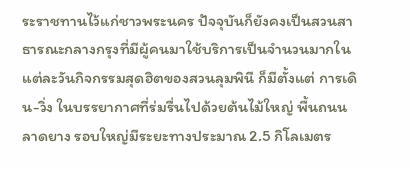ระราชทานไว้แก่ชาวพระนคร ปัจจุบันก็ยังคงเป็นสวนสาธารณะกลางกรุงที่มีผู้คนมาใช้บริการเป็นจำนวนมากในแต่ละวันกิจกรรมสุดฮิตของสวนลุมพินี ก็มีตั้งแต่ การเดิน-วิ่ง ในบรรยากาศที่ร่มรื่นไปด้วยต้นไม้ใหญ่ พื้นถนนลาดยาง รอบใหญ่มีระยะทางประมาณ 2.5 กิโลเมตร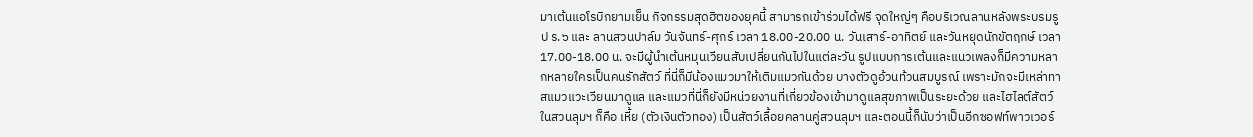มาเต้นแอโรบิกยามเย็น กิจกรรมสุดฮิตของยุคนี้ สามารถเข้าร่วมได้ฟรี จุดใหญ่ๆ คือบริเวณลานหลังพระบรมรูป ร.๖ และ ลานสวนปาล์ม วันจันทร์-ศุกร์ เวลา 18.00-20.00 น. วันเสาร์-อาทิตย์ และวันหยุดนักขัตฤกษ์ เวลา 17.00-18.00 น. จะมีผู้นำเต้นหมุนเวียนสับเปลี่ยนกันไปในแต่ละวัน รูปแบบการเต้นและแนวเพลงก็มีความหลากหลายใครเป็นคนรักสัตว์ ที่นี่ก็มีน้องแมวมาให้เติมแมวกันด้วย บางตัวดูอ้วนท้วนสมบูรณ์ เพราะมักจะมีเหล่าทาสแมวแวะเวียนมาดูแล และแมวที่นี่ก็ยังมีหน่วยงานที่เกี่ยวข้องเข้ามาดูแลสุขภาพเป็นระยะด้วย และไฮไลต์สัตว์ในสวนลุมฯ ก็คือ เหี้ย (ตัวเงินตัวทอง) เป็นสัตว์เลื้อยคลานคู่สวนลุมฯ และตอนนี้ก็นับว่าเป็นอีกซอฟท์พาวเวอร์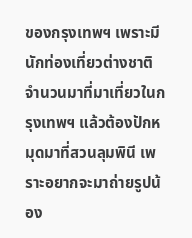ของกรุงเทพฯ เพราะมีนักท่องเที่ยวต่างชาติจำนวนมาที่มาเที่ยวในกรุงเทพฯ แล้วต้องปักหมุดมาที่สวนลุมพินี เพราะอยากจะมาถ่ายรูปน้อง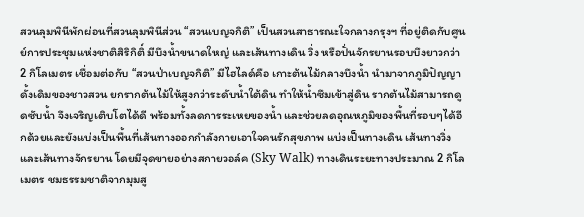สวนลุมพินีพักผ่อนที่สวนลุมพินีส่วน “สวนเบญจกิติ” เป็นสวนสาธารณะใจกลางกรุงฯ ที่อยู่ติดกับศูนย์การประชุมแห่งชาติสิริกิติ์ มีบึงน้ำขนาดใหญ่ และเส้นทางเดิน วิ่ง หรือปั่นจักรยานรอบบึงยาวกว่า 2 กิโลเมตร เชื่อมต่อกับ “สวนป่าเบญจกิติ” มีไฮไลด์คือ เกาะต้นไม้กลางบึงน้ำ นำมาจากภูมิปัญญาดั้งเดิมของชาวสวน ยกรากต้นไม้ให้สูงกว่าระดับน้ำใต้ดิน ทำให้น้ำซึมเข้าสู่ดิน รากต้นไม้สามารถดูดซับน้ำ จึงเจริญเติบโตได้ดี พร้อมทั้งลดการระเหยของน้ำ และช่วยลดอุณหภูมิของพื้นที่รอบๆได้อีกด้วยและยังแบ่งเป็นพื้นที่เส้นทางออกกำลังกายเอาใจคนรักสุขภาพ แบ่งเป็นทางเดิน เส้นทางวิ่ง และเส้นทางจักรยาน โดยมีจุดขายอย่างสกายวอล์ค (Sky Walk) ทางเดินระยะทางประมาณ 2 กิโลเมตร ชมธรรมชาติจากมุมสู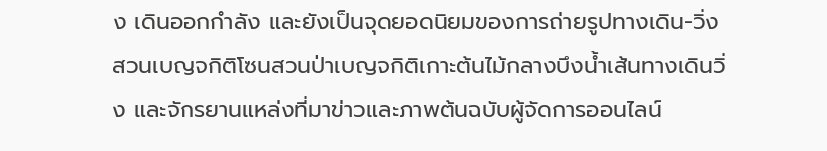ง เดินออกกำลัง และยังเป็นจุดยอดนิยมของการถ่ายรูปทางเดิน-วิ่ง สวนเบญจกิติโซนสวนป่าเบญจกิติเกาะต้นไม้กลางบึงน้ำเส้นทางเดินวิ่ง และจักรยานแหล่งที่มาข่าวและภาพต้นฉบับผู้จัดการออนไลน์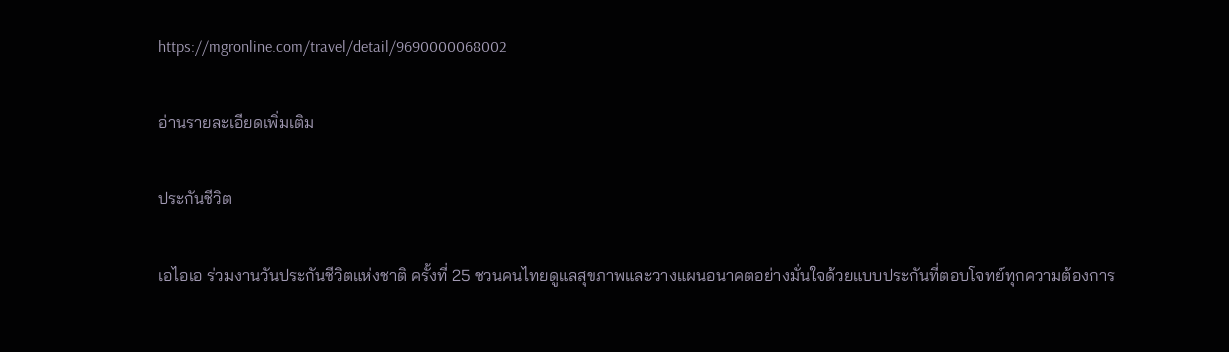https://mgronline.com/travel/detail/9690000068002

อ่านรายละเอียดเพิ่มเติม

ประกันชีวิต

เอไอเอ ร่วมงานวันประกันชีวิตแห่งชาติ ครั้งที่ 25 ชวนคนไทยดูแลสุขภาพและวางแผนอนาคตอย่างมั่นใจด้วยแบบประกันที่ตอบโจทย์ทุกความต้องการ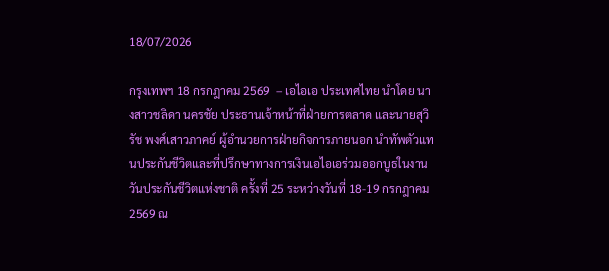18/07/2026

กรุงเทพฯ 18 กรกฎาคม 2569  – เอไอเอ ประเทศไทย นำโดย นางสาวชลิดา นครชัย ประธานเจ้าหน้าที่ฝ่ายการตลาด และนายสุวิรัช พงศ์เสาวภาคย์ ผู้อำนวยการฝ่ายกิจการภายนอก นำทัพตัวแทนประกันชีวิตและที่ปรึกษาทางการเงินเอไอเอร่วมออกบูธในงาน วันประกันชีวิตแห่งชาติ ครั้งที่ 25 ระหว่างวันที่ 18-19 กรกฎาคม 2569 ณ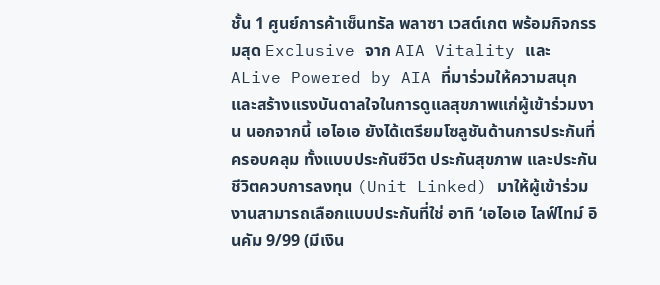ชั้น 1 ศูนย์การค้าเซ็นทรัล พลาซา เวสต์เกต พร้อมกิจกรรมสุด Exclusive จาก AIA Vitality และ ALive Powered by AIA ที่มาร่วมให้ความสนุกและสร้างแรงบันดาลใจในการดูแลสุขภาพแก่ผู้เข้าร่วมงาน นอกจากนี้ เอไอเอ ยังได้เตรียมโซลูชันด้านการประกันที่ครอบคลุม ทั้งแบบประกันชีวิต ประกันสุขภาพ และประกันชีวิตควบการลงทุน (Unit Linked) มาให้ผู้เข้าร่วมงานสามารถเลือกแบบประกันที่ใช่ อาทิ ‘เอไอเอ ไลฟ์ไทม์ อินคัม 9/99 (มีเงิน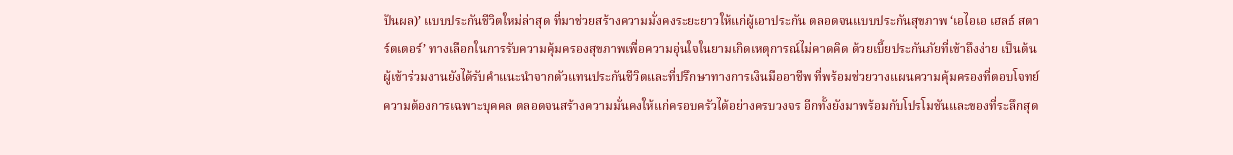ปันผล)’ แบบประกันชีวิตใหม่ล่าสุด ที่มาช่วยสร้างความมั่งคงระยะยาวให้แก่ผู้เอาประกัน ตลอดจนแบบประกันสุขภาพ ‘เอไอเอ เฮลธ์ สตาร์ตเตอร์’ ทางเลือกในการรับความคุ้มครองสุขภาพเพื่อความอุ่นใจในยามเกิดเหตุการณ์ไม่คาดคิด ด้วยเบี้ยประกันภัยที่เข้าถึงง่าย เป็นต้นผู้เข้าร่วมงานยังได้รับคำแนะนำจากตัวแทนประกันชีวิตและที่ปรึกษาทางการเงินมืออาชีพ ที่พร้อมช่วยวางแผนความคุ้มครองที่ตอบโจทย์ความต้องการเฉพาะบุคคล ตลอดจนสร้างความมั่นคงให้แก่ครอบครัวได้อย่างครบวงจร อีกทั้งยังมาพร้อมกับโปรโมชันและของที่ระลึกสุด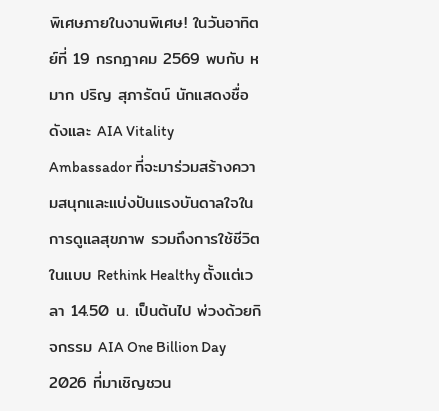พิเศษภายในงานพิเศษ! ในวันอาทิตย์ที่ 19 กรกฎาคม 2569 พบกับ หมาก ปริญ สุภารัตน์ นักแสดงชื่อดังและ AIA Vitality Ambassador ที่จะมาร่วมสร้างความสนุกและแบ่งปันแรงบันดาลใจในการดูแลสุขภาพ รวมถึงการใช้ชีวิตในแบบ Rethink Healthy ตั้งแต่เวลา 14.50 น. เป็นต้นไป พ่วงด้วยกิจกรรม AIA One Billion Day 2026 ที่มาเชิญชวน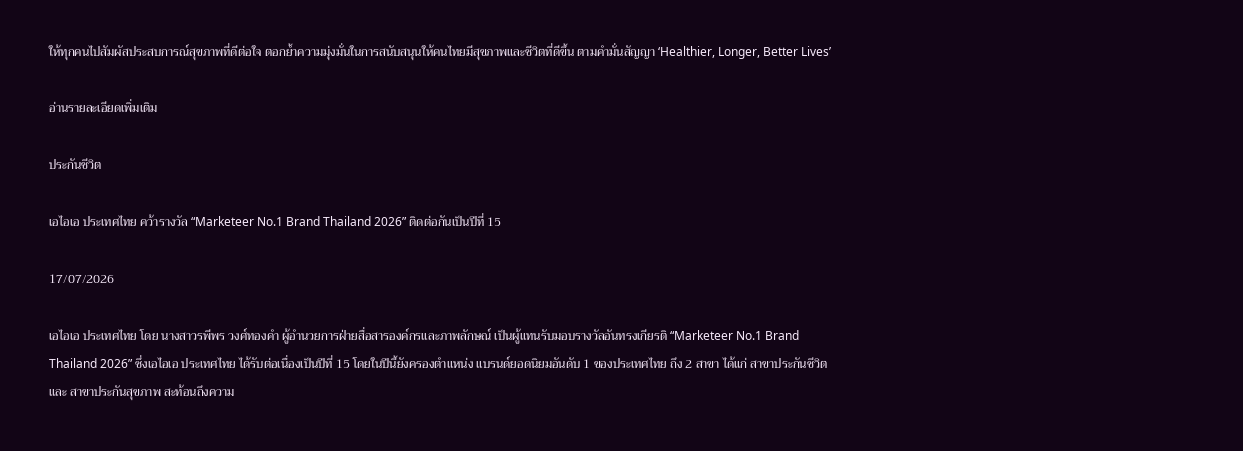ให้ทุกคนไปสัมผัสประสบการณ์สุขภาพที่ดีต่อใจ ตอกย้ำความมุ่งมั่นในการสนับสนุนให้คนไทยมีสุขภาพและชีวิตที่ดีขึ้น ตามคำมั่นสัญญา ‘Healthier, Longer, Better Lives’

อ่านรายละเอียดเพิ่มเติม

ประกันชีวิต

เอไอเอ ประเทศไทย คว้ารางวัล “Marketeer No.1 Brand Thailand 2026” ติดต่อกันเป็นปีที่ 15

17/07/2026

เอไอเอ ประเทศไทย โดย นางสาวรพีพร วงศ์ทองคำ ผู้อำนวยการฝ่ายสื่อสารองค์กรและภาพลักษณ์ เป็นผู้แทนรับมอบรางวัลอันทรงเกียรติ “Marketeer No.1 Brand Thailand 2026” ซึ่งเอไอเอ ประเทศไทย ได้รับต่อเนื่องเป็นปีที่ 15 โดยในปีนี้ยังครองตำแหน่ง แบรนด์ยอดนิยมอันดับ 1 ของประเทศไทย ถึง 2 สาขา ได้แก่ สาขาประกันชีวิต และ สาขาประกันสุขภาพ สะท้อนถึงความ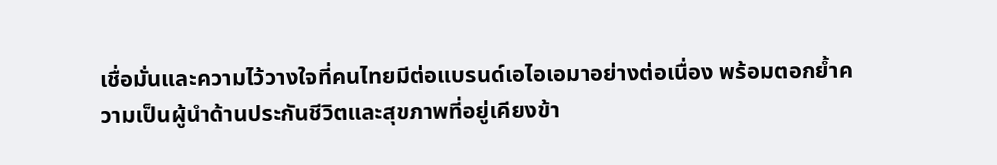เชื่อมั่นและความไว้วางใจที่คนไทยมีต่อแบรนด์เอไอเอมาอย่างต่อเนื่อง พร้อมตอกย้ำความเป็นผู้นำด้านประกันชีวิตและสุขภาพที่อยู่เคียงข้า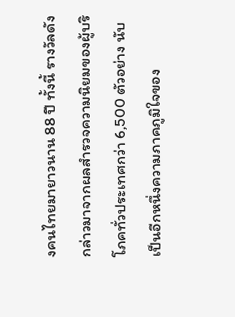งคนไทยมายาวนาน 88 ปี ทั้งนี้ รางวัลดังกล่าวมาจากผลสำรวจความนิยมของผู้บริโภคทั่วประเทศกว่า 6,500 ตัวอย่าง นับเป็นอีกหนึ่งความภาคภูมิใจของ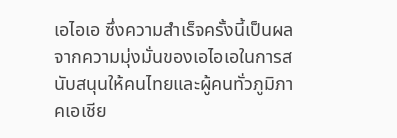เอไอเอ ซึ่งความสำเร็จครั้งนี้เป็นผลจากความมุ่งมั่นของเอไอเอในการสนับสนุนให้คนไทยและผู้คนทั่วภูมิภาคเอเชีย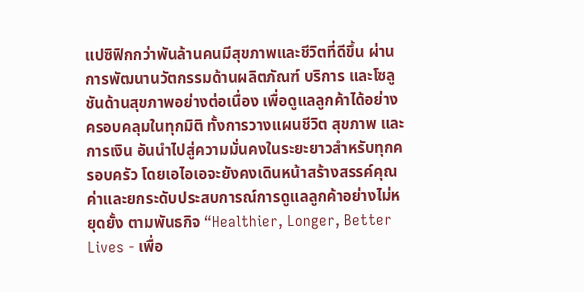แปซิฟิกกว่าพันล้านคนมีสุขภาพและชีวิตที่ดีขึ้น ผ่านการพัฒนานวัตกรรมด้านผลิตภัณฑ์ บริการ และโซลูชันด้านสุขภาพอย่างต่อเนื่อง เพื่อดูแลลูกค้าได้อย่างครอบคลุมในทุกมิติ ทั้งการวางแผนชีวิต สุขภาพ และการเงิน อันนำไปสู่ความมั่นคงในระยะยาวสำหรับทุกครอบครัว โดยเอไอเอจะยังคงเดินหน้าสร้างสรรค์คุณค่าและยกระดับประสบการณ์การดูแลลูกค้าอย่างไม่หยุดยั้ง ตามพันธกิจ “Healthier, Longer, Better Lives - เพื่อ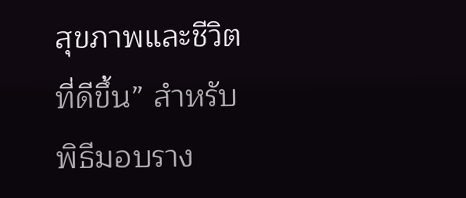สุขภาพและชีวิตที่ดีขึ้น” สำหรับพิธีมอบราง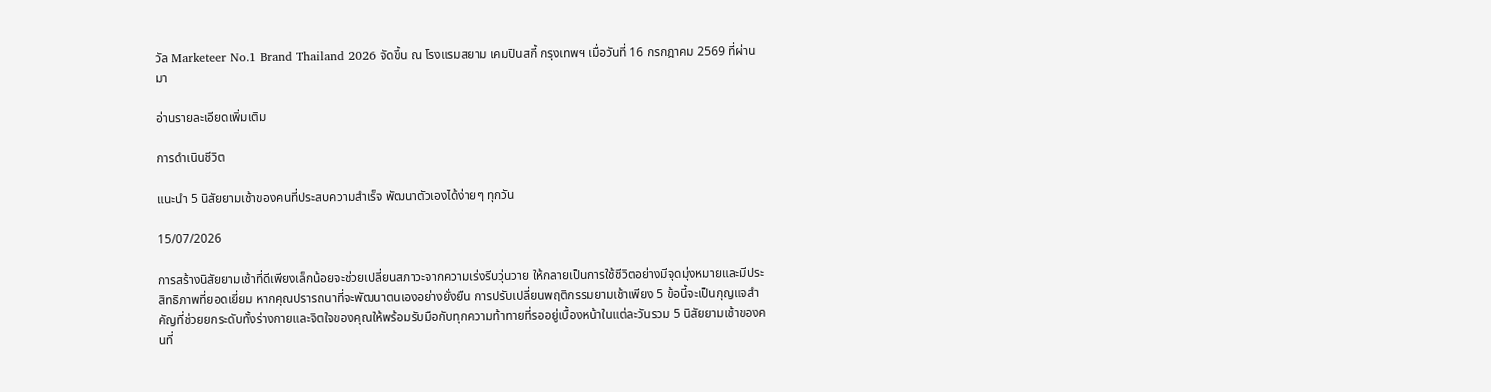วัล Marketeer No.1 Brand Thailand 2026 จัดขึ้น ณ โรงแรมสยาม เคมปินสกี้ กรุงเทพฯ เมื่อวันที่ 16 กรกฎาคม 2569 ที่ผ่านมา

อ่านรายละเอียดเพิ่มเติม

การดำเนินชีวิต

แนะนำ 5 นิสัยยามเช้าของคนที่ประสบความสำเร็จ พัฒนาตัวเองได้ง่ายๆ ทุกวัน

15/07/2026

การสร้างนิสัยยามเช้าที่ดีเพียงเล็กน้อยจะช่วยเปลี่ยนสภาวะจากความเร่งรีบวุ่นวาย ให้กลายเป็นการใช้ชีวิตอย่างมีจุดมุ่งหมายและมีประสิทธิภาพที่ยอดเยี่ยม หากคุณปรารถนาที่จะพัฒนาตนเองอย่างยั่งยืน การปรับเปลี่ยนพฤติกรรมยามเช้าเพียง 5 ข้อนี้จะเป็นกุญแจสำคัญที่ช่วยยกระดับทั้งร่างกายและจิตใจของคุณให้พร้อมรับมือกับทุกความท้าทายที่รออยู่เบื้องหน้าในแต่ละวันรวม 5 นิสัยยามเช้าของคนที่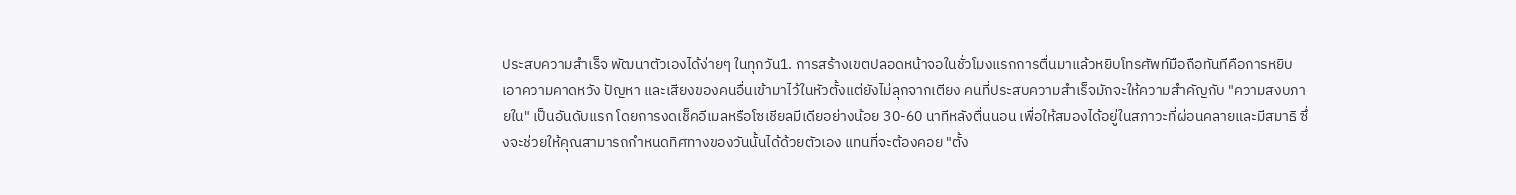ประสบความสำเร็จ พัฒนาตัวเองได้ง่ายๆ ในทุกวัน1. การสร้างเขตปลอดหน้าจอในชั่วโมงแรกการตื่นมาแล้วหยิบโทรศัพท์มือถือทันทีคือการหยิบเอาความคาดหวัง ปัญหา และเสียงของคนอื่นเข้ามาไว้ในหัวตั้งแต่ยังไม่ลุกจากเตียง คนที่ประสบความสำเร็จมักจะให้ความสำคัญกับ "ความสงบภายใน" เป็นอันดับแรก โดยการงดเช็คอีเมลหรือโซเชียลมีเดียอย่างน้อย 30-60 นาทีหลังตื่นนอน เพื่อให้สมองได้อยู่ในสภาวะที่ผ่อนคลายและมีสมาธิ ซึ่งจะช่วยให้คุณสามารถกำหนดทิศทางของวันนั้นได้ด้วยตัวเอง แทนที่จะต้องคอย "ตั้ง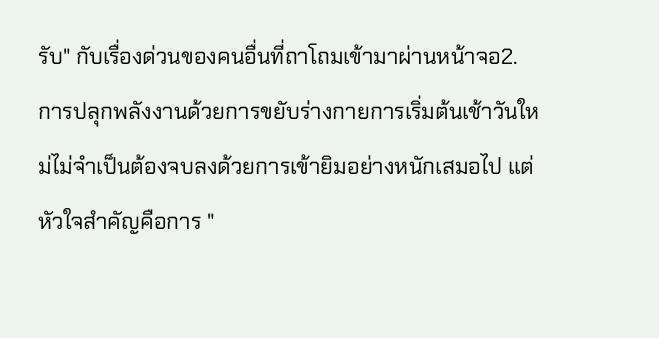รับ" กับเรื่องด่วนของคนอื่นที่ถาโถมเข้ามาผ่านหน้าจอ2. การปลุกพลังงานด้วยการขยับร่างกายการเริ่มต้นเช้าวันใหม่ไม่จำเป็นต้องจบลงด้วยการเข้ายิมอย่างหนักเสมอไป แต่หัวใจสำคัญคือการ "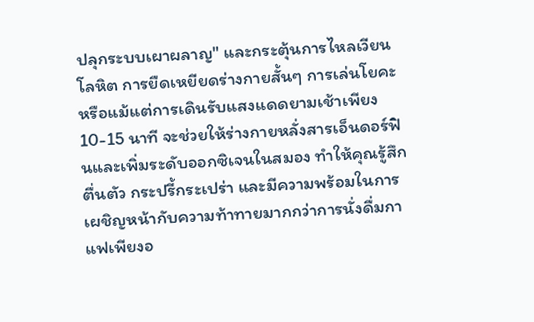ปลุกระบบเผาผลาญ" และกระตุ้นการไหลเวียนโลหิต การยืดเหยียดร่างกายสั้นๆ การเล่นโยคะ หรือแม้แต่การเดินรับแสงแดดยามเช้าเพียง 10-15 นาที จะช่วยให้ร่างกายหลั่งสารเอ็นดอร์ฟินและเพิ่มระดับออกซิเจนในสมอง ทำให้คุณรู้สึกตื่นตัว กระปรี้กระเปร่า และมีความพร้อมในการเผชิญหน้ากับความท้าทายมากกว่าการนั่งดื่มกาแฟเพียงอ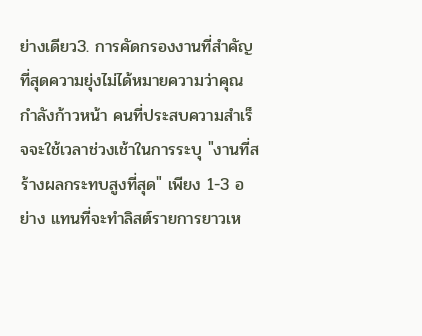ย่างเดียว3. การคัดกรองงานที่สำคัญที่สุดความยุ่งไม่ได้หมายความว่าคุณกำลังก้าวหน้า คนที่ประสบความสำเร็จจะใช้เวลาช่วงเช้าในการระบุ "งานที่สร้างผลกระทบสูงที่สุด" เพียง 1-3 อย่าง แทนที่จะทำลิสต์รายการยาวเห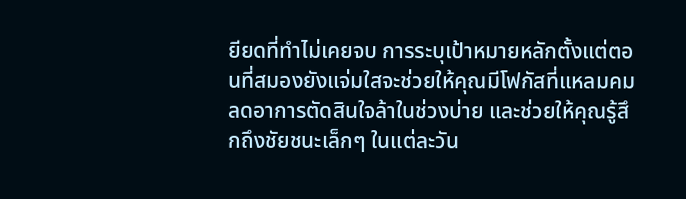ยียดที่ทำไม่เคยจบ การระบุเป้าหมายหลักตั้งแต่ตอนที่สมองยังแจ่มใสจะช่วยให้คุณมีโฟกัสที่แหลมคม ลดอาการตัดสินใจล้าในช่วงบ่าย และช่วยให้คุณรู้สึกถึงชัยชนะเล็กๆ ในแต่ละวัน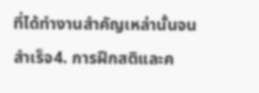ที่ได้ทำงานสำคัญเหล่านั้นจนสำเร็จ4. การฝึกสติและค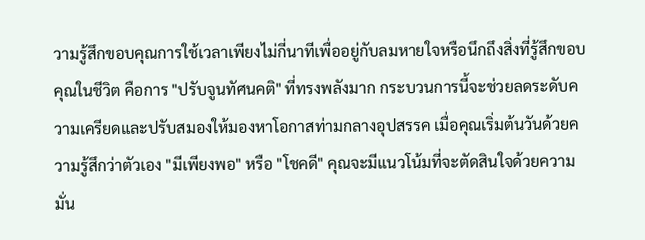วามรู้สึกขอบคุณการใช้เวลาเพียงไม่กี่นาทีเพื่ออยู่กับลมหายใจหรือนึกถึงสิ่งที่รู้สึกขอบคุณในชีวิต คือการ "ปรับจูนทัศนคติ" ที่ทรงพลังมาก กระบวนการนี้จะช่วยลดระดับความเครียดและปรับสมองให้มองหาโอกาสท่ามกลางอุปสรรค เมื่อคุณเริ่มต้นวันด้วยความรู้สึกว่าตัวเอง "มีเพียงพอ" หรือ "โชคดี" คุณจะมีแนวโน้มที่จะตัดสินใจด้วยความมั่น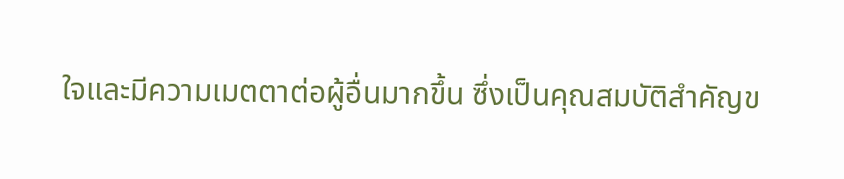ใจและมีความเมตตาต่อผู้อื่นมากขึ้น ซึ่งเป็นคุณสมบัติสำคัญข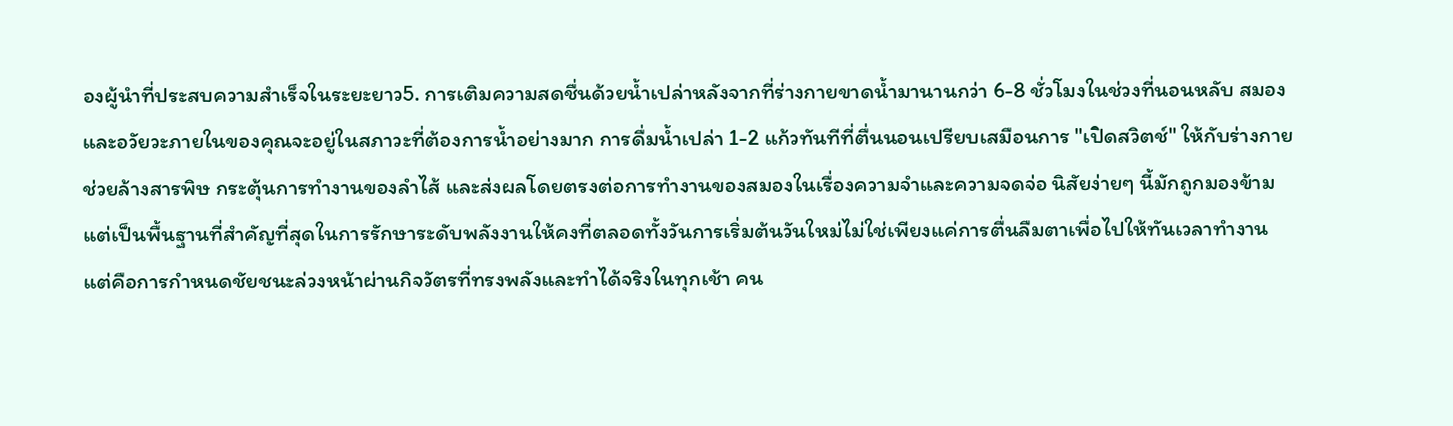องผู้นำที่ประสบความสำเร็จในระยะยาว5. การเติมความสดชื่นด้วยน้ำเปล่าหลังจากที่ร่างกายขาดน้ำมานานกว่า 6-8 ชั่วโมงในช่วงที่นอนหลับ สมองและอวัยวะภายในของคุณจะอยู่ในสภาวะที่ต้องการน้ำอย่างมาก การดื่มน้ำเปล่า 1-2 แก้วทันทีที่ตื่นนอนเปรียบเสมือนการ "เปิดสวิตช์" ให้กับร่างกาย ช่วยล้างสารพิษ กระตุ้นการทำงานของลำไส้ และส่งผลโดยตรงต่อการทำงานของสมองในเรื่องความจำและความจดจ่อ นิสัยง่ายๆ นี้มักถูกมองข้าม แต่เป็นพื้นฐานที่สำคัญที่สุดในการรักษาระดับพลังงานให้คงที่ตลอดทั้งวันการเริ่มต้นวันใหม่ไม่ใช่เพียงแค่การตื่นลืมตาเพื่อไปให้ทันเวลาทำงาน แต่คือการกำหนดชัยชนะล่วงหน้าผ่านกิจวัตรที่ทรงพลังและทำได้จริงในทุกเช้า คน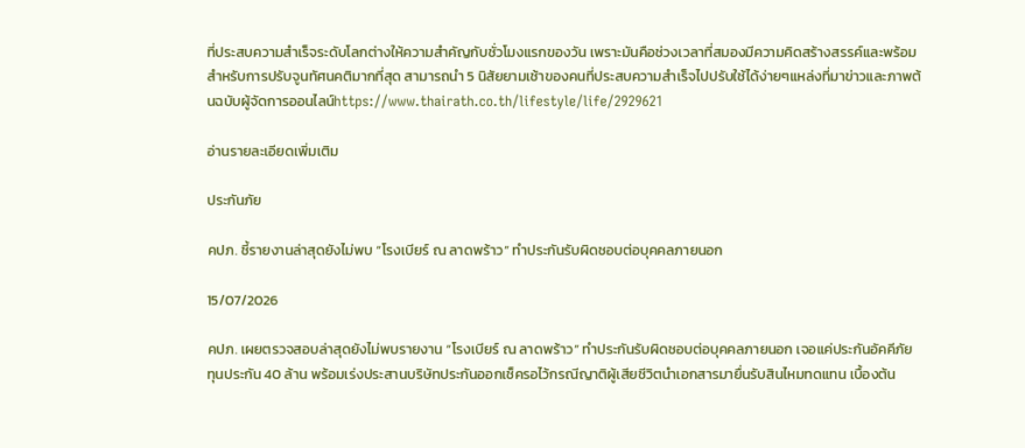ที่ประสบความสำเร็จระดับโลกต่างให้ความสำคัญกับชั่วโมงแรกของวัน เพราะมันคือช่วงเวลาที่สมองมีความคิดสร้างสรรค์และพร้อมสำหรับการปรับจูนทัศนคติมากที่สุด สามารถนำ 5 นิสัยยามเช้าของคนที่ประสบความสำเร็จไปปรับใช้ได้ง่ายๆแหล่งที่มาข่าวและภาพต้นฉบับผู้จัดการออนไลน์https://www.thairath.co.th/lifestyle/life/2929621

อ่านรายละเอียดเพิ่มเติม

ประกันภัย

คปภ. ชี้รายงานล่าสุดยังไม่พบ “โรงเบียร์ ณ ลาดพร้าว” ทำประกันรับผิดชอบต่อบุคคลภายนอก

15/07/2026

คปภ. เผยตรวจสอบล่าสุดยังไม่พบรายงาน “โรงเบียร์ ณ ลาดพร้าว” ทำประกันรับผิดชอบต่อบุคคลภายนอก เจอแค่ประกันอัคคีภัยทุนประกัน 40 ล้าน พร้อมเร่งประสานบริษัทประกันออกเช็ครอไว้กรณีญาติผู้เสียชีวิตนำเอกสารมายื่นรับสินไหมทดแทน เบื้องต้น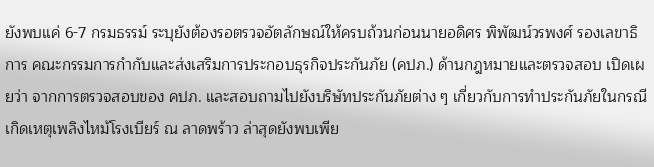ยังพบแค่ 6-7 กรมธรรม์ ระบุยังต้องรอตรวจอัตลักษณ์ให้ครบถ้วนก่อนนายอดิศร พิพัฒน์วรพงศ์ รองเลขาธิการ คณะกรรมการกำกับและส่งเสริมการประกอบธุรกิจประกันภัย (คปภ.) ด้านกฎหมายและตรวจสอบ เปิดเผยว่า จากการตรวจสอบของ คปภ. และสอบถามไปยังบริษัทประกันภัยต่าง ๆ เกี่ยวกับการทำประกันภัยในกรณีเกิดเหตุเพลิงไหม้โรงเบียร์ ณ ลาดพร้าว ล่าสุดยังพบเพีย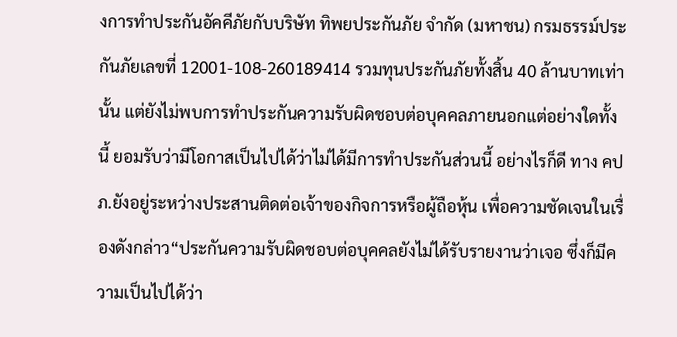งการทำประกันอัคคีภัยกับบริษัท ทิพยประกันภัย จำกัด (มหาชน) กรมธรรม์ประกันภัยเลขที่ 12001-108-260189414 รวมทุนประกันภัยทั้งสิ้น 40 ล้านบาทเท่านั้น แต่ยังไม่พบการทำประกันความรับผิดชอบต่อบุคคลภายนอกแต่อย่างใดทั้งนี้ ยอมรับว่ามีโอกาสเป็นไปได้ว่าไม่ได้มีการทำประกันส่วนนี้ อย่างไรก็ดี ทาง คปภ.ยังอยู่ระหว่างประสานติดต่อเจ้าของกิจการหรือผู้ถือหุ้น เพื่อความชัดเจนในเรื่องดังกล่าว“ประกันความรับผิดชอบต่อบุคคลยังไม่ได้รับรายงานว่าเจอ ซึ่งก็มีความเป็นไปได้ว่า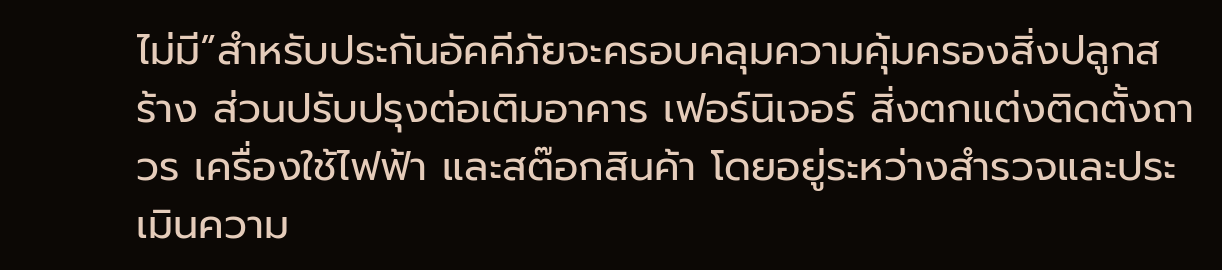ไม่มี”สำหรับประกันอัคคีภัยจะครอบคลุมความคุ้มครองสิ่งปลูกสร้าง ส่วนปรับปรุงต่อเติมอาคาร เฟอร์นิเจอร์ สิ่งตกแต่งติดตั้งถาวร เครื่องใช้ไฟฟ้า และสต๊อกสินค้า โดยอยู่ระหว่างสำรวจและประเมินความ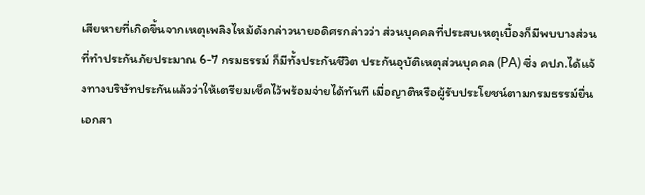เสียหายที่เกิดขึ้นจากเหตุเพลิงไหม้ดังกล่าวนายอดิศรกล่าวว่า ส่วนบุคคลที่ประสบเหตุเบื้องก็มีพบบางส่วนที่ทำประกันภัยประมาณ 6-7 กรมธรรม์ ก็มีทั้งประกันชีวิต ประกันอุบัติเหตุส่วนบุคคล (PA) ซึ่ง คปภ.ได้แจ้งทางบริษัทประกันแล้วว่าให้เตรียมเช็คไว้พร้อมจ่ายได้ทันที เมื่อญาติหรือผู้รับประโยชน์ตามกรมธรรม์ยื่นเอกสา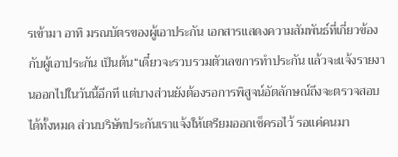รเข้ามา อาทิ มรณบัตรของผู้เอาประกัน เอกสารแสดงความสัมพันธ์ที่เกี่ยวข้องกับผู้เอาประกัน เป็นต้น“เดี๋ยวจะรวบรวมตัวเลขการทำประกัน แล้วจะแจ้งรายงานออกไปในวันนี้อีกที แต่บางส่วนยังต้องรอการพิสูจน์อัตลักษณ์ถึงจะตรวจสอบได้ทั้งหมด ส่วนบริษัทประกันเราแจ้งให้เตรียมออกเช็ครอไว้ รอแค่คนมา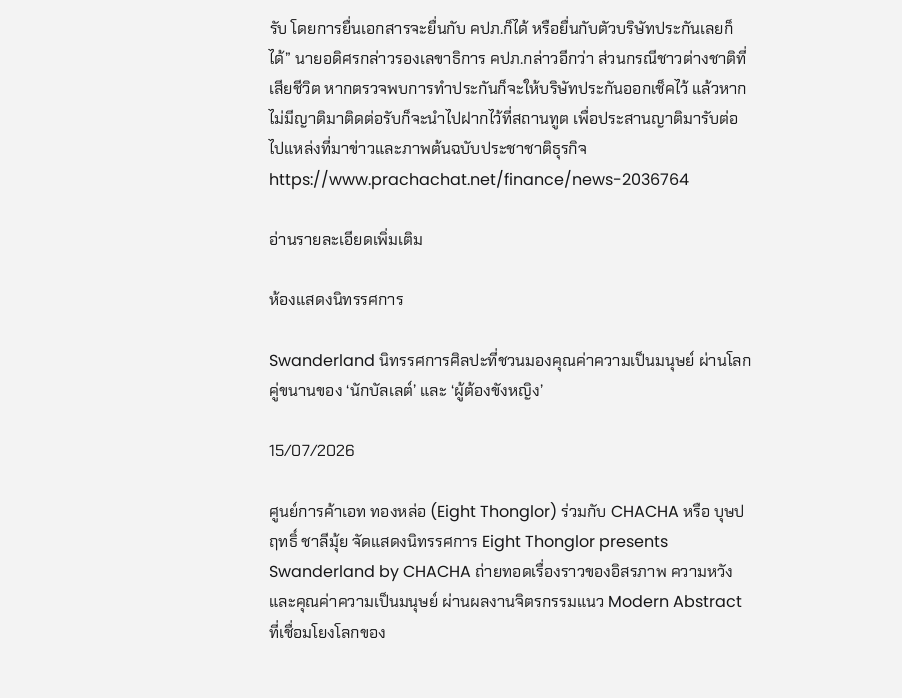รับ โดยการยื่นเอกสารจะยื่นกับ คปภ.ก็ได้ หรือยื่นกับตัวบริษัทประกันเลยก็ได้” นายอดิศรกล่าวรองเลขาธิการ คปภ.กล่าวอีกว่า ส่วนกรณีชาวต่างชาติที่เสียชีวิต หากตรวจพบการทำประกันก็จะให้บริษัทประกันออกเช็คไว้ แล้วหากไม่มีญาติมาติดต่อรับก็จะนำไปฝากไว้ที่สถานทูต เพื่อประสานญาติมารับต่อไปแหล่งที่มาข่าวและภาพต้นฉบับประชาชาติธุรกิจhttps://www.prachachat.net/finance/news-2036764

อ่านรายละเอียดเพิ่มเติม

ห้องแสดงนิทรรศการ

Swanderland นิทรรศการศิลปะที่ชวนมองคุณค่าความเป็นมนุษย์ ผ่านโลกคู่ขนานของ ‘นักบัลเลต์’ และ ‘ผู้ต้องขังหญิง’

15/07/2026

ศูนย์การค้าเอท ทองหล่อ (Eight Thonglor) ร่วมกับ CHACHA หรือ บุษปฤทธิ์ ชาลีมุ้ย จัดแสดงนิทรรศการ Eight Thonglor presents Swanderland by CHACHA ถ่ายทอดเรื่องราวของอิสรภาพ ความหวัง และคุณค่าความเป็นมนุษย์ ผ่านผลงานจิตรกรรมแนว Modern Abstract ที่เชื่อมโยงโลกของ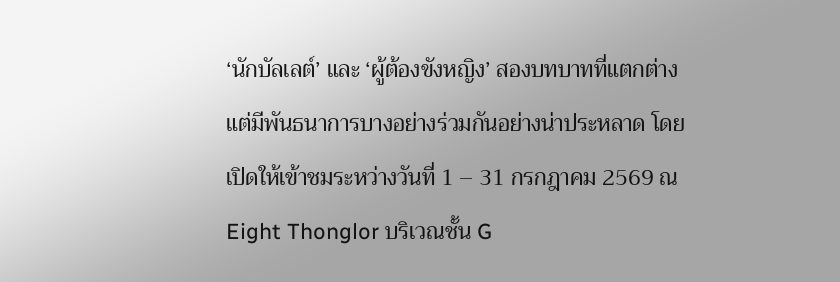‘นักบัลเลต์’ และ ‘ผู้ต้องขังหญิง’ สองบทบาทที่แตกต่าง แต่มีพันธนาการบางอย่างร่วมกันอย่างน่าประหลาด โดยเปิดให้เข้าชมระหว่างวันที่ 1 – 31 กรกฎาคม 2569 ณ Eight Thonglor บริเวณชั้น G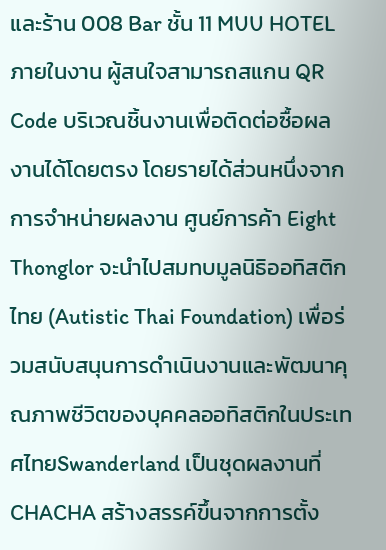และร้าน 008 Bar ชั้น 11 MUU HOTEL ภายในงาน ผู้สนใจสามารถสแกน QR Code บริเวณชิ้นงานเพื่อติดต่อซื้อผลงานได้โดยตรง โดยรายได้ส่วนหนึ่งจากการจำหน่ายผลงาน ศูนย์การค้า Eight Thonglor จะนำไปสมทบมูลนิธิออทิสติกไทย (Autistic Thai Foundation) เพื่อร่วมสนับสนุนการดำเนินงานและพัฒนาคุณภาพชีวิตของบุคคลออทิสติกในประเทศไทยSwanderland เป็นชุดผลงานที่ CHACHA สร้างสรรค์ขึ้นจากการตั้ง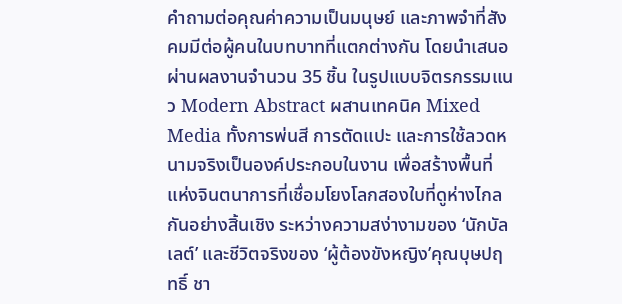คำถามต่อคุณค่าความเป็นมนุษย์ และภาพจำที่สังคมมีต่อผู้คนในบทบาทที่แตกต่างกัน โดยนำเสนอผ่านผลงานจำนวน 35 ชิ้น ในรูปแบบจิตรกรรมแนว Modern Abstract ผสานเทคนิค Mixed Media ทั้งการพ่นสี การตัดแปะ และการใช้ลวดหนามจริงเป็นองค์ประกอบในงาน เพื่อสร้างพื้นที่แห่งจินตนาการที่เชื่อมโยงโลกสองใบที่ดูห่างไกลกันอย่างสิ้นเชิง ระหว่างความสง่างามของ ‘นักบัลเลต์’ และชีวิตจริงของ ‘ผู้ต้องขังหญิง’คุณบุษปฤทธิ์ ชา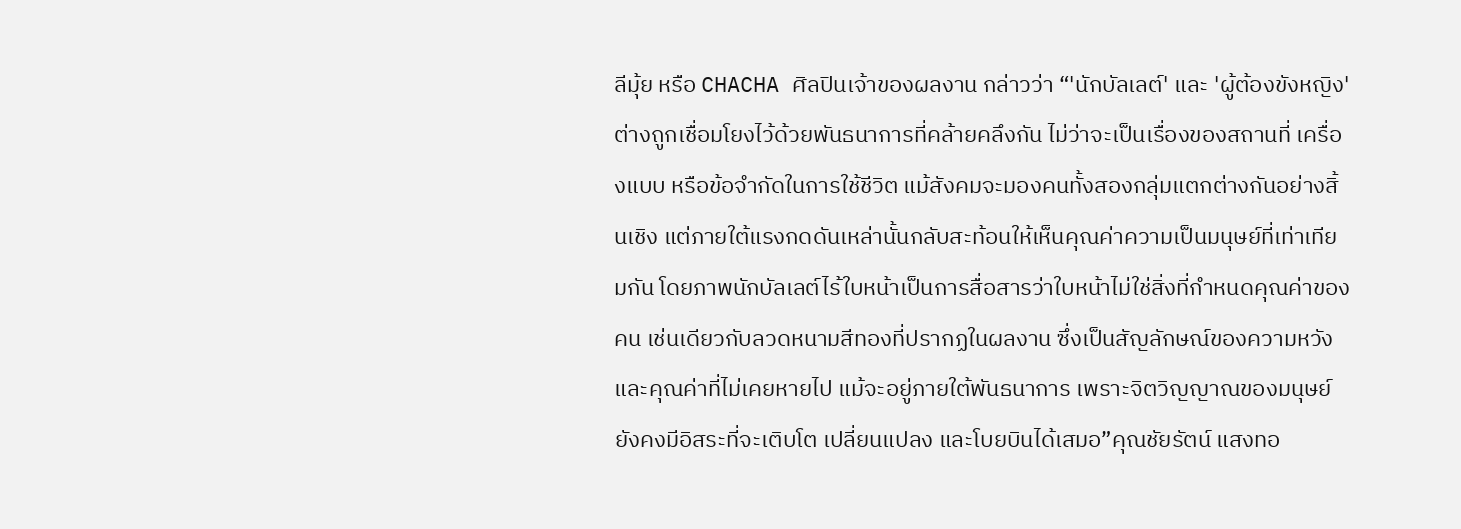ลีมุ้ย หรือ CHACHA ศิลปินเจ้าของผลงาน กล่าวว่า “'นักบัลเลต์' และ 'ผู้ต้องขังหญิง' ต่างถูกเชื่อมโยงไว้ด้วยพันธนาการที่คล้ายคลึงกัน ไม่ว่าจะเป็นเรื่องของสถานที่ เครื่องแบบ หรือข้อจำกัดในการใช้ชีวิต แม้สังคมจะมองคนทั้งสองกลุ่มแตกต่างกันอย่างสิ้นเชิง แต่ภายใต้แรงกดดันเหล่านั้นกลับสะท้อนให้เห็นคุณค่าความเป็นมนุษย์ที่เท่าเทียมกัน โดยภาพนักบัลเลต์ไร้ใบหน้าเป็นการสื่อสารว่าใบหน้าไม่ใช่สิ่งที่กำหนดคุณค่าของคน เช่นเดียวกับลวดหนามสีทองที่ปรากฏในผลงาน ซึ่งเป็นสัญลักษณ์ของความหวังและคุณค่าที่ไม่เคยหายไป แม้จะอยู่ภายใต้พันธนาการ เพราะจิตวิญญาณของมนุษย์ยังคงมีอิสระที่จะเติบโต เปลี่ยนแปลง และโบยบินได้เสมอ”คุณชัยรัตน์ แสงทอ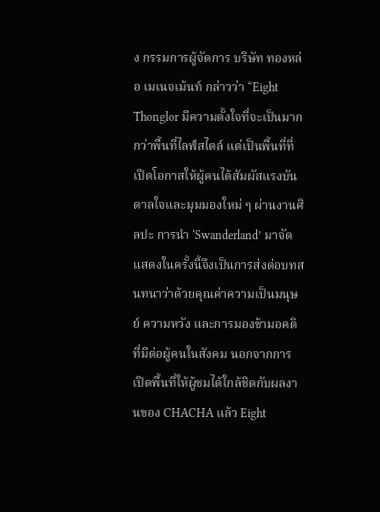ง กรรมการผู้จัดการ บริษัท ทองหล่อ เมเนจเม้นท์ กล่าวว่า “Eight Thonglor มีความตั้งใจที่จะเป็นมากกว่าพื้นที่ไลฟ์สไตล์ แต่เป็นพื้นที่ที่เปิดโอกาสให้ผู้คนได้สัมผัสแรงบันดาลใจและมุมมองใหม่ ๆ ผ่านงานศิลปะ การนำ ‘Swanderland’ มาจัดแสดงในครั้งนี้จึงเป็นการส่งต่อบทสนทนาว่าด้วยคุณค่าความเป็นมนุษย์ ความหวัง และการมองข้ามอคติที่มีต่อผู้คนในสังคม นอกจากการเปิดพื้นที่ให้ผู้ชมได้ใกล้ชิดกับผลงานของ CHACHA แล้ว Eight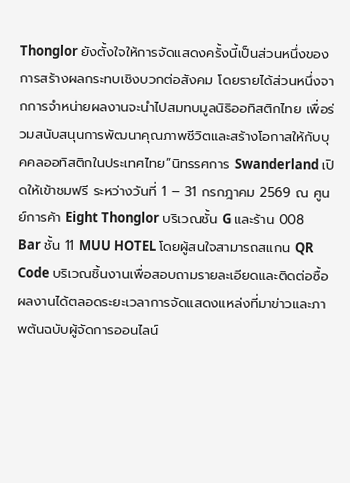Thonglor ยังตั้งใจให้การจัดแสดงครั้งนี้เป็นส่วนหนึ่งของการสร้างผลกระทบเชิงบวกต่อสังคม โดยรายได้ส่วนหนึ่งจากการจำหน่ายผลงานจะนำไปสมทบมูลนิธิออทิสติกไทย เพื่อร่วมสนับสนุนการพัฒนาคุณภาพชีวิตและสร้างโอกาสให้กับบุคคลออทิสติกในประเทศไทย”นิทรรศการ Swanderland เปิดให้เข้าชมฟรี ระหว่างวันที่ 1 – 31 กรกฎาคม 2569 ณ ศูนย์การค้า Eight Thonglor บริเวณชั้น G และร้าน 008 Bar ชั้น 11 MUU HOTEL โดยผู้สนใจสามารถสแกน QR Code บริเวณชิ้นงานเพื่อสอบถามรายละเอียดและติดต่อซื้อผลงานได้ตลอดระยะเวลาการจัดแสดงแหล่งที่มาข่าวและภาพต้นฉบับผู้จัดการออนไลน์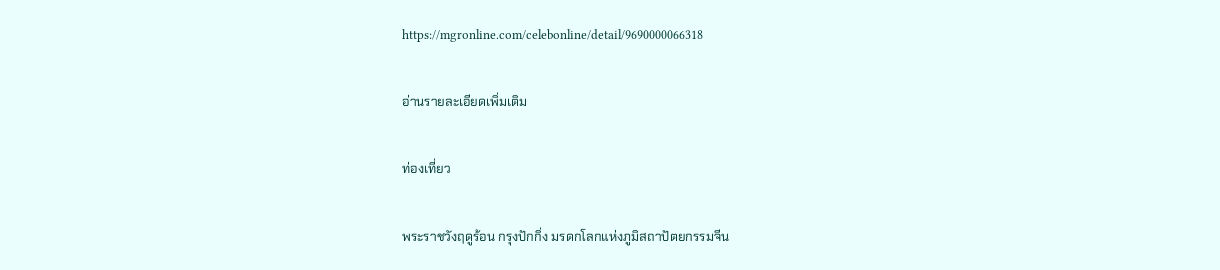https://mgronline.com/celebonline/detail/9690000066318

อ่านรายละเอียดเพิ่มเติม

ท่องเที่ยว

พระราชวังฤดูร้อน กรุงปักกิ่ง มรดกโลกแห่งภูมิสถาปัตยกรรมจีน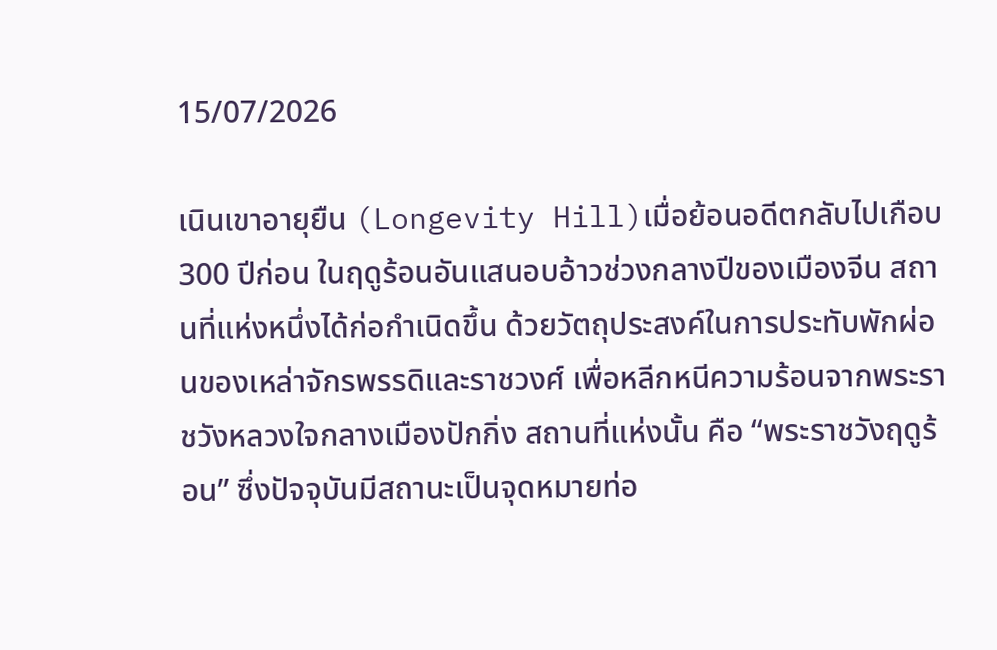15/07/2026

เนินเขาอายุยืน (Longevity Hill)เมื่อย้อนอดีตกลับไปเกือบ 300 ปีก่อน ในฤดูร้อนอันแสนอบอ้าวช่วงกลางปีของเมืองจีน สถานที่แห่งหนึ่งได้ก่อกำเนิดขึ้น ด้วยวัตถุประสงค์ในการประทับพักผ่อนของเหล่าจักรพรรดิและราชวงศ์ เพื่อหลีกหนีความร้อนจากพระราชวังหลวงใจกลางเมืองปักกิ่ง สถานที่แห่งนั้น คือ “พระราชวังฤดูร้อน” ซึ่งปัจจุบันมีสถานะเป็นจุดหมายท่อ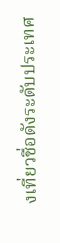งเที่ยวชื่อดังระดับประเทศ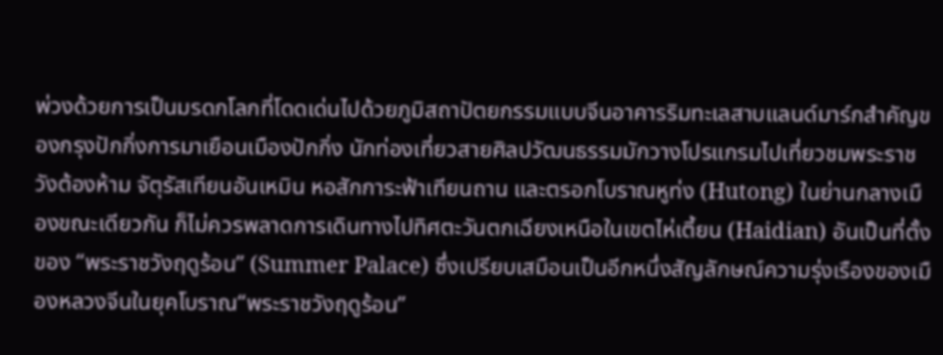พ่วงด้วยการเป็นมรดกโลกที่โดดเด่นไปด้วยภูมิสถาปัตยกรรมแบบจีนอาคารริมทะเลสาบแลนด์มาร์กสำคัญของกรุงปักกิ่งการมาเยือนเมืองปักกิ่ง นักท่องเที่ยวสายศิลปวัฒนธรรมมักวางโปรแกรมไปเที่ยวชมพระราชวังต้องห้าม จัตุรัสเทียนอันเหมิน หอสักการะฟ้าเทียนถาน และตรอกโบราณหูท่ง (Hutong) ในย่านกลางเมืองขณะเดียวกัน ก็ไม่ควรพลาดการเดินทางไปทิศตะวันตกเฉียงเหนือในเขตไห่เตี้ยน (Haidian) อันเป็นที่ตั้งของ “พระราชวังฤดูร้อน” (Summer Palace) ซึ่งเปรียบเสมือนเป็นอีกหนึ่งสัญลักษณ์ความรุ่งเรืองของเมืองหลวงจีนในยุคโบราณ“พระราชวังฤดูร้อน”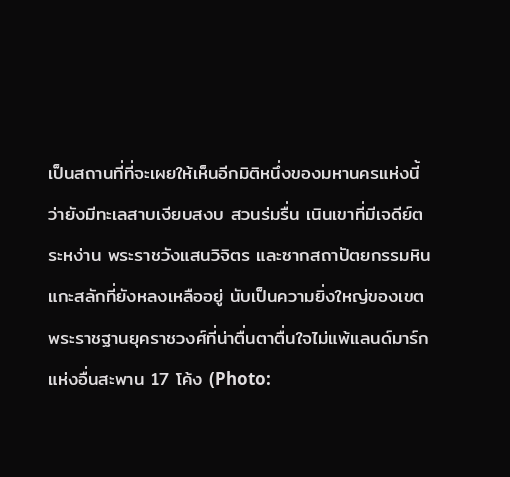เป็นสถานที่ที่จะเผยให้เห็นอีกมิติหนึ่งของมหานครแห่งนี้ ว่ายังมีทะเลสาบเงียบสงบ สวนร่มรื่น เนินเขาที่มีเจดีย์ตระหง่าน พระราชวังแสนวิจิตร และซากสถาปัตยกรรมหินแกะสลักที่ยังหลงเหลืออยู่ นับเป็นความยิ่งใหญ่ของเขตพระราชฐานยุคราชวงศ์ที่น่าตื่นตาตื่นใจไม่แพ้แลนด์มาร์กแห่งอื่นสะพาน 17 โค้ง (Photo: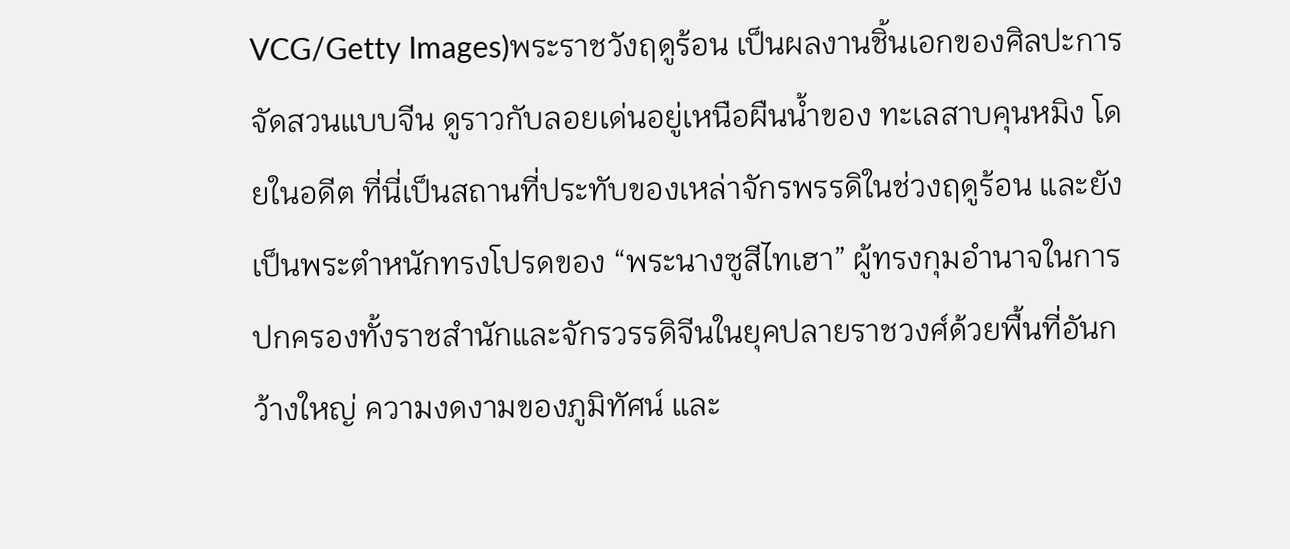VCG/Getty Images)พระราชวังฤดูร้อน เป็นผลงานชิ้นเอกของศิลปะการจัดสวนแบบจีน ดูราวกับลอยเด่นอยู่เหนือผืนน้ำของ ทะเลสาบคุนหมิง โดยในอดีต ที่นี่เป็นสถานที่ประทับของเหล่าจักรพรรดิในช่วงฤดูร้อน และยังเป็นพระตำหนักทรงโปรดของ “พระนางซูสีไทเฮา” ผู้ทรงกุมอำนาจในการปกครองทั้งราชสำนักและจักรวรรดิจีนในยุคปลายราชวงศ์ด้วยพื้นที่อันกว้างใหญ่ ความงดงามของภูมิทัศน์ และ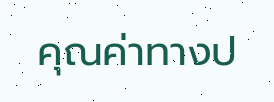คุณค่าทางป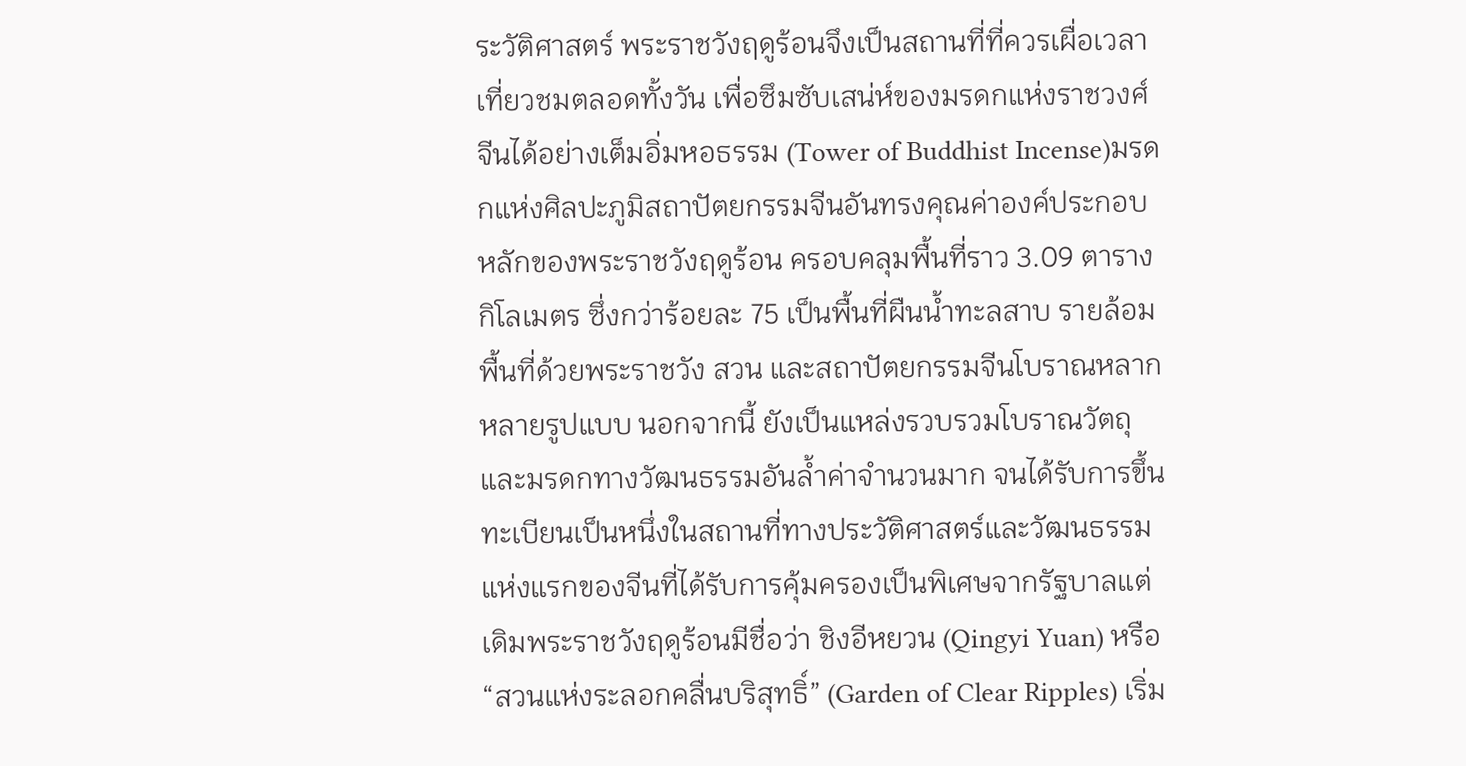ระวัติศาสตร์ พระราชวังฤดูร้อนจึงเป็นสถานที่ที่ควรเผื่อเวลาเที่ยวชมตลอดทั้งวัน เพื่อซึมซับเสน่ห์ของมรดกแห่งราชวงศ์จีนได้อย่างเต็มอิ่มหอธรรม (Tower of Buddhist Incense)มรดกแห่งศิลปะภูมิสถาปัตยกรรมจีนอันทรงคุณค่าองค์ประกอบหลักของพระราชวังฤดูร้อน ครอบคลุมพื้นที่ราว 3.09 ตารางกิโลเมตร ซึ่งกว่าร้อยละ 75 เป็นพื้นที่ผืนน้ำทะลสาบ รายล้อมพื้นที่ด้วยพระราชวัง สวน และสถาปัตยกรรมจีนโบราณหลากหลายรูปแบบ นอกจากนี้ ยังเป็นแหล่งรวบรวมโบราณวัตถุและมรดกทางวัฒนธรรมอันล้ำค่าจำนวนมาก จนได้รับการขึ้นทะเบียนเป็นหนึ่งในสถานที่ทางประวัติศาสตร์และวัฒนธรรมแห่งแรกของจีนที่ได้รับการคุ้มครองเป็นพิเศษจากรัฐบาลแต่เดิมพระราชวังฤดูร้อนมีชื่อว่า ชิงอีหยวน (Qingyi Yuan) หรือ “สวนแห่งระลอกคลื่นบริสุทธิ์” (Garden of Clear Ripples) เริ่ม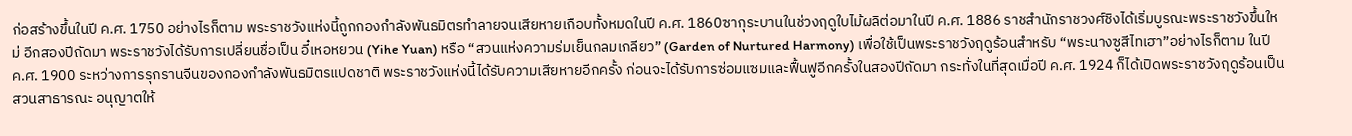ก่อสร้างขึ้นในปี ค.ศ. 1750 อย่างไรก็ตาม พระราชวังแห่งนี้ถูกกองกำลังพันธมิตรทำลายจนเสียหายเกือบทั้งหมดในปี ค.ศ. 1860ซากุระบานในช่วงฤดูใบไม้ผลิต่อมาในปี ค.ศ. 1886 ราชสำนักราชวงศ์ชิงได้เริ่มบูรณะพระราชวังขึ้นใหม่ อีกสองปีถัดมา พระราชวังได้รับการเปลี่ยนชื่อเป็น อี๋เหอหยวน (Yihe Yuan) หรือ “สวนแห่งความร่มเย็นกลมเกลียว” (Garden of Nurtured Harmony) เพื่อใช้เป็นพระราชวังฤดูร้อนสำหรับ “พระนางซูสีไทเฮา”อย่างไรก็ตาม ในปี ค.ศ. 1900 ระหว่างการรุกรานจีนของกองกำลังพันธมิตรแปดชาติ พระราชวังแห่งนี้ได้รับความเสียหายอีกครั้ง ก่อนจะได้รับการซ่อมแซมและฟื้นฟูอีกครั้งในสองปีถัดมา กระทั่งในที่สุดเมื่อปี ค.ศ. 1924 ก็ได้เปิดพระราชวังฤดูร้อนเป็นสวนสาธารณะ อนุญาตให้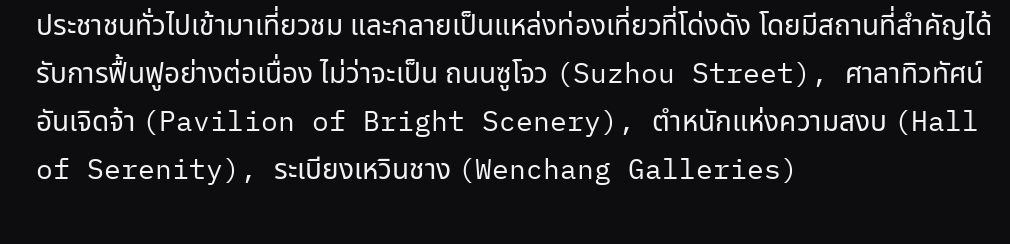ประชาชนทั่วไปเข้ามาเที่ยวชม และกลายเป็นแหล่งท่องเที่ยวที่โด่งดัง โดยมีสถานที่สำคัญได้รับการฟื้นฟูอย่างต่อเนื่อง ไม่ว่าจะเป็น ถนนซูโจว (Suzhou Street), ศาลาทิวทัศน์อันเจิดจ้า (Pavilion of Bright Scenery), ตำหนักแห่งความสงบ (Hall of Serenity), ระเบียงเหวินชาง (Wenchang Galleries)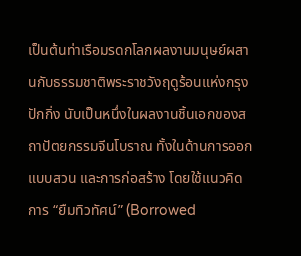เป็นต้นท่าเรือมรดกโลกผลงานมนุษย์ผสานกับธรรมชาติพระราชวังฤดูร้อนแห่งกรุงปักกิ่ง นับเป็นหนึ่งในผลงานชิ้นเอกของสถาปัตยกรรมจีนโบราณ ทั้งในด้านการออกแบบสวน และการก่อสร้าง โดยใช้แนวคิดการ “ยืมทิวทัศน์” (Borrowed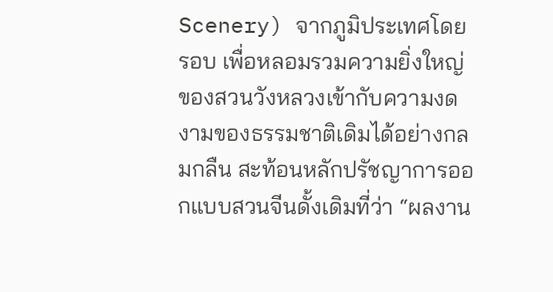Scenery) จากภูมิประเทศโดยรอบ เพื่อหลอมรวมความยิ่งใหญ่ของสวนวังหลวงเข้ากับความงดงามของธรรมชาติเดิมได้อย่างกลมกลืน สะท้อนหลักปรัชญาการออกแบบสวนจีนดั้งเดิมที่ว่า “ผลงาน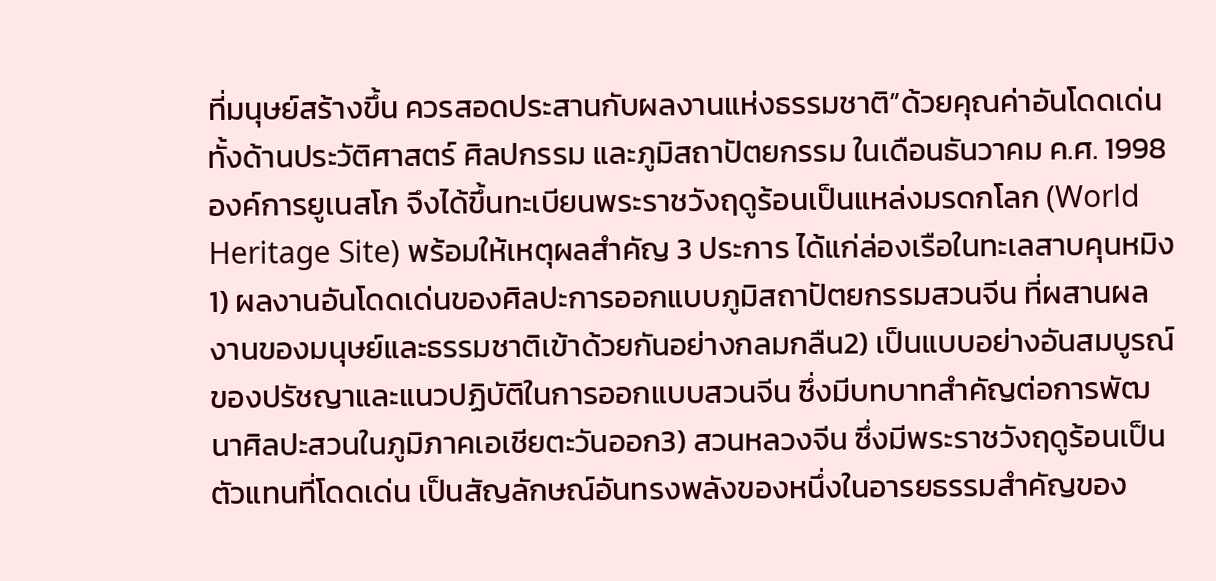ที่มนุษย์สร้างขึ้น ควรสอดประสานกับผลงานแห่งธรรมชาติ”ด้วยคุณค่าอันโดดเด่นทั้งด้านประวัติศาสตร์ ศิลปกรรม และภูมิสถาปัตยกรรม ในเดือนธันวาคม ค.ศ. 1998 องค์การยูเนสโก จึงได้ขึ้นทะเบียนพระราชวังฤดูร้อนเป็นแหล่งมรดกโลก (World Heritage Site) พร้อมให้เหตุผลสำคัญ 3 ประการ ได้แก่ล่องเรือในทะเลสาบคุนหมิง1) ผลงานอันโดดเด่นของศิลปะการออกแบบภูมิสถาปัตยกรรมสวนจีน ที่ผสานผลงานของมนุษย์และธรรมชาติเข้าด้วยกันอย่างกลมกลืน2) เป็นแบบอย่างอันสมบูรณ์ของปรัชญาและแนวปฏิบัติในการออกแบบสวนจีน ซึ่งมีบทบาทสำคัญต่อการพัฒนาศิลปะสวนในภูมิภาคเอเชียตะวันออก3) สวนหลวงจีน ซึ่งมีพระราชวังฤดูร้อนเป็นตัวแทนที่โดดเด่น เป็นสัญลักษณ์อันทรงพลังของหนึ่งในอารยธรรมสำคัญของ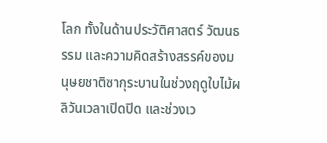โลก ทั้งในด้านประวัติศาสตร์ วัฒนธรรม และความคิดสร้างสรรค์ของมนุษยชาติซากุระบานในช่วงฤดูใบไม้ผลิวันเวลาเปิดปิด และช่วงเว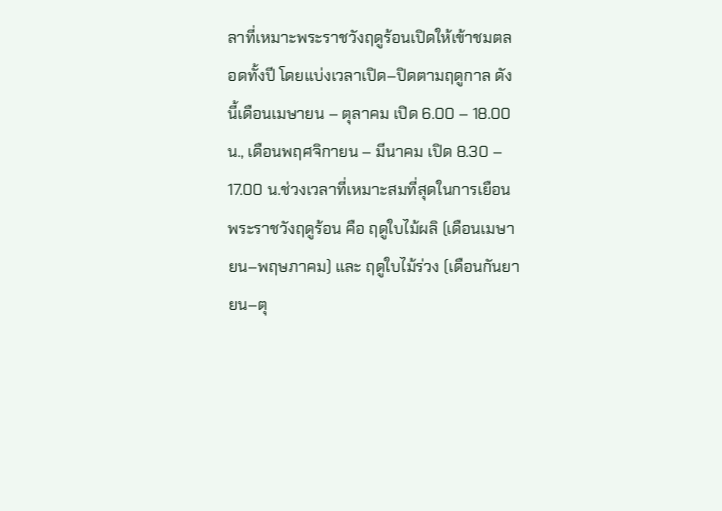ลาที่เหมาะพระราชวังฤดูร้อนเปิดให้เข้าชมตลอดทั้งปี โดยแบ่งเวลาเปิด–ปิดตามฤดูกาล ดังนี้เดือนเมษายน – ตุลาคม เปิด 6.00 – 18.00 น., เดือนพฤศจิกายน – มีนาคม เปิด 8.30 – 17.00 น.ช่วงเวลาที่เหมาะสมที่สุดในการเยือนพระราชวังฤดูร้อน คือ ฤดูใบไม้ผลิ (เดือนเมษายน–พฤษภาคม) และ ฤดูใบไม้ร่วง (เดือนกันยายน–ตุ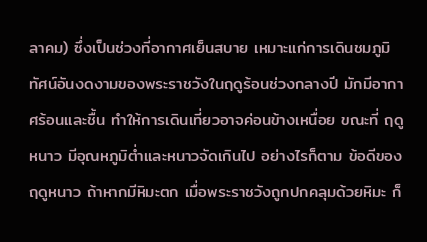ลาคม) ซึ่งเป็นช่วงที่อากาศเย็นสบาย เหมาะแก่การเดินชมภูมิทัศน์อันงดงามของพระราชวังในฤดูร้อนช่วงกลางปี มักมีอากาศร้อนและชื้น ทำให้การเดินเที่ยวอาจค่อนข้างเหนื่อย ขณะที่ ฤดูหนาว มีอุณหภูมิต่ำและหนาวจัดเกินไป อย่างไรก็ตาม ข้อดีของฤดูหนาว ถ้าหากมีหิมะตก เมื่อพระราชวังถูกปกคลุมด้วยหิมะ ก็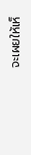จะเผยให้เห็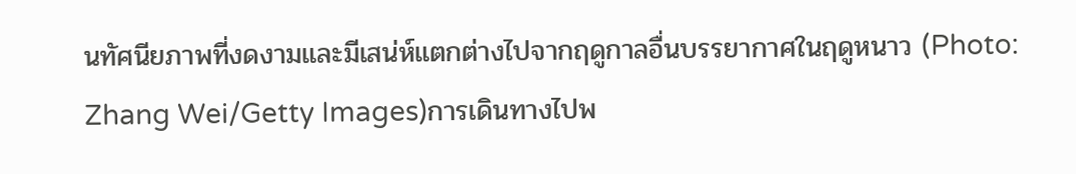นทัศนียภาพที่งดงามและมีเสน่ห์แตกต่างไปจากฤดูกาลอื่นบรรยากาศในฤดูหนาว (Photo: Zhang Wei/Getty Images)การเดินทางไปพ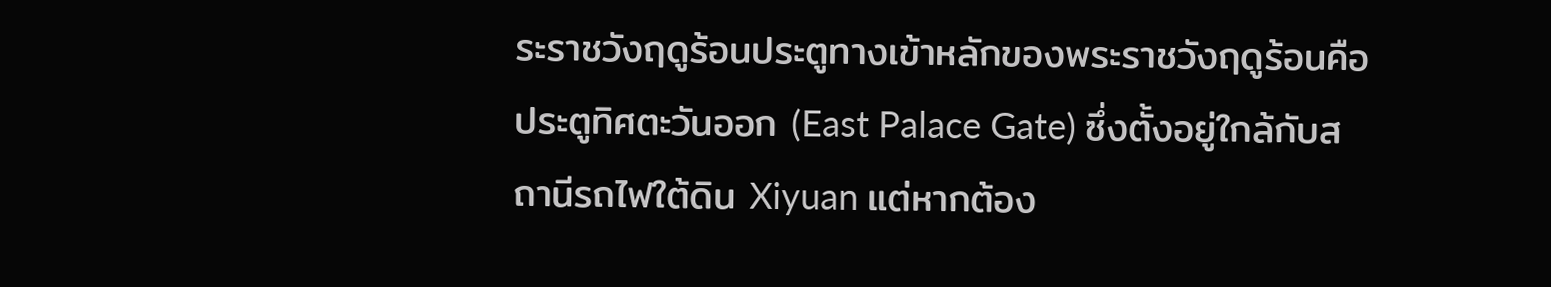ระราชวังฤดูร้อนประตูทางเข้าหลักของพระราชวังฤดูร้อนคือ ประตูทิศตะวันออก (East Palace Gate) ซึ่งตั้งอยู่ใกล้กับสถานีรถไฟใต้ดิน Xiyuan แต่หากต้อง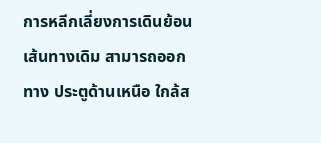การหลีกเลี่ยงการเดินย้อนเส้นทางเดิม สามารถออกทาง ประตูด้านเหนือ ใกล้ส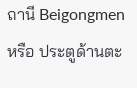ถานี Beigongmen หรือ ประตูด้านตะ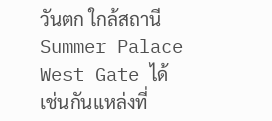วันตก ใกล้สถานี Summer Palace West Gate ได้เช่นกันแหล่งที่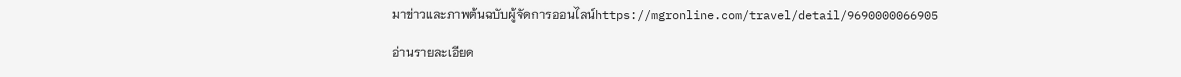มาข่าวและภาพต้นฉบับผู้จัดการออนไลน์https://mgronline.com/travel/detail/9690000066905

อ่านรายละเอียด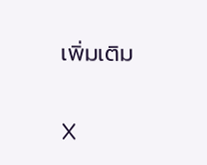เพิ่มเติม

X